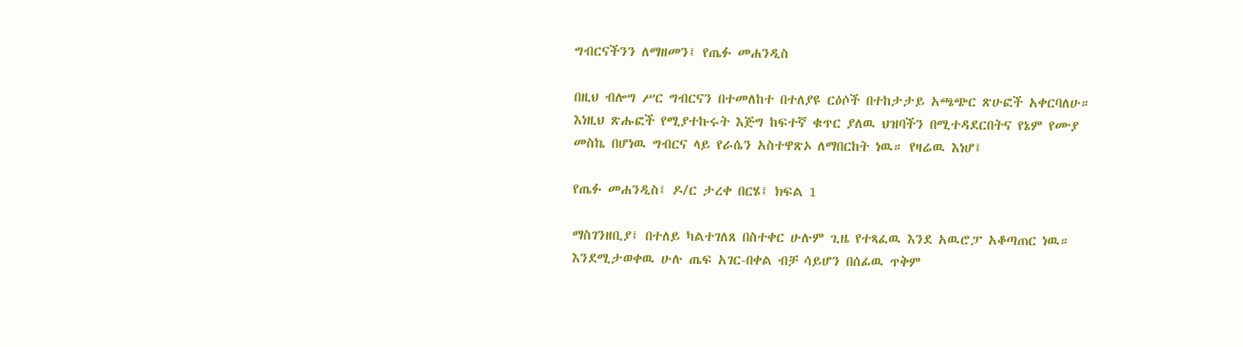ግብርናችንን ለማዘመን፤ የጤፉ መሐንዲስ

በዚህ ብሎግ ሥር ግብርናን በተመለከተ በተለያዩ ርዕሶች በተከታታይ አጫጭር ጽሁፎች አቀርባለሁ። እነዚህ ጽሑፎች የሚያተኩሩት እጅግ ከፍተኛ ቁጥር ያለዉ ህዝባችን በሚተዳደርበትና የኔም የሙያ መስኬ በሆነዉ ግብርና ላይ የራሴን አስተዋጽኦ ለማበርከት ነዉ። የዛሬዉ እነሆ፤

የጤፉ መሐንዲስ፤ ዶ/ር ታረቀ በርሄ፤ ክፍል 1

ማስገንዘቢያ፤ በተለይ ካልተገለጸ በስተቀር ሁሉም ጊዜ የተጻፈዉ እንደ አዉሮፓ አቆጣጠር ነዉ። እንደሚታወቀዉ ሁሉ ጤፍ አገር-በቀል ብቻ ሳይሆን በሰፊዉ ጥቅም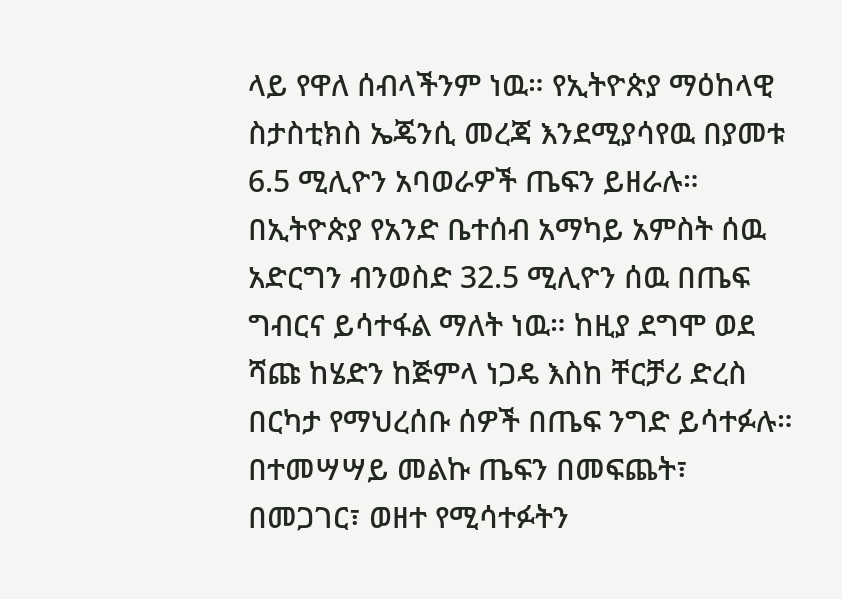ላይ የዋለ ሰብላችንም ነዉ። የኢትዮጵያ ማዕከላዊ ስታስቲክስ ኤጄንሲ መረጃ እንደሚያሳየዉ በያመቱ 6.5 ሚሊዮን አባወራዎች ጤፍን ይዘራሉ። በኢትዮጵያ የአንድ ቤተሰብ አማካይ አምስት ሰዉ አድርግን ብንወስድ 32.5 ሚሊዮን ሰዉ በጤፍ ግብርና ይሳተፋል ማለት ነዉ። ከዚያ ደግሞ ወደ ሻጩ ከሄድን ከጅምላ ነጋዴ እስከ ቸርቻሪ ድረስ በርካታ የማህረሰቡ ሰዎች በጤፍ ንግድ ይሳተፉሉ። በተመሣሣይ መልኩ ጤፍን በመፍጨት፣ በመጋገር፣ ወዘተ የሚሳተፉትን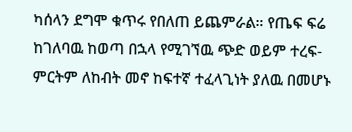ካሰላን ደግሞ ቁጥሩ የበለጠ ይጨምራል። የጤፍ ፍሬ ከገለባዉ ከወጣ በኋላ የሚገኘዉ ጭድ ወይም ተረፍ-ምርትም ለከብት መኖ ከፍተኛ ተፈላጊነት ያለዉ በመሆኑ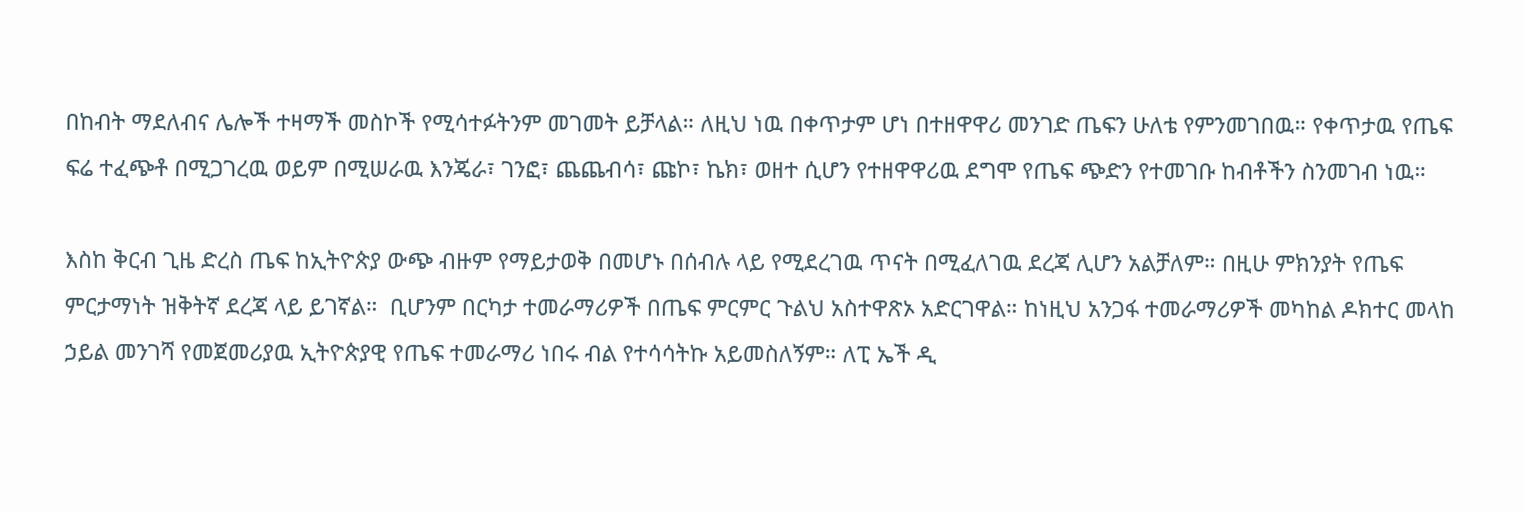በከብት ማደለብና ሌሎች ተዛማች መስኮች የሚሳተፉትንም መገመት ይቻላል። ለዚህ ነዉ በቀጥታም ሆነ በተዘዋዋሪ መንገድ ጤፍን ሁለቴ የምንመገበዉ። የቀጥታዉ የጤፍ ፍሬ ተፈጭቶ በሚጋገረዉ ወይም በሚሠራዉ እንጄራ፣ ገንፎ፣ ጨጨብሳ፣ ጩኮ፣ ኬክ፣ ወዘተ ሲሆን የተዘዋዋሪዉ ደግሞ የጤፍ ጭድን የተመገቡ ከብቶችን ስንመገብ ነዉ።

እስከ ቅርብ ጊዜ ድረስ ጤፍ ከኢትዮጵያ ውጭ ብዙም የማይታወቅ በመሆኑ በሰብሉ ላይ የሚደረገዉ ጥናት በሚፈለገዉ ደረጃ ሊሆን አልቻለም። በዚሁ ምክንያት የጤፍ ምርታማነት ዝቅትኛ ደረጃ ላይ ይገኛል።  ቢሆንም በርካታ ተመራማሪዎች በጤፍ ምርምር ጉልህ አስተዋጽኦ አድርገዋል። ከነዚህ አንጋፋ ተመራማሪዎች መካከል ዶክተር መላከ ኃይል መንገሻ የመጀመሪያዉ ኢትዮጵያዊ የጤፍ ተመራማሪ ነበሩ ብል የተሳሳትኩ አይመስለኝም። ለፒ ኤች ዲ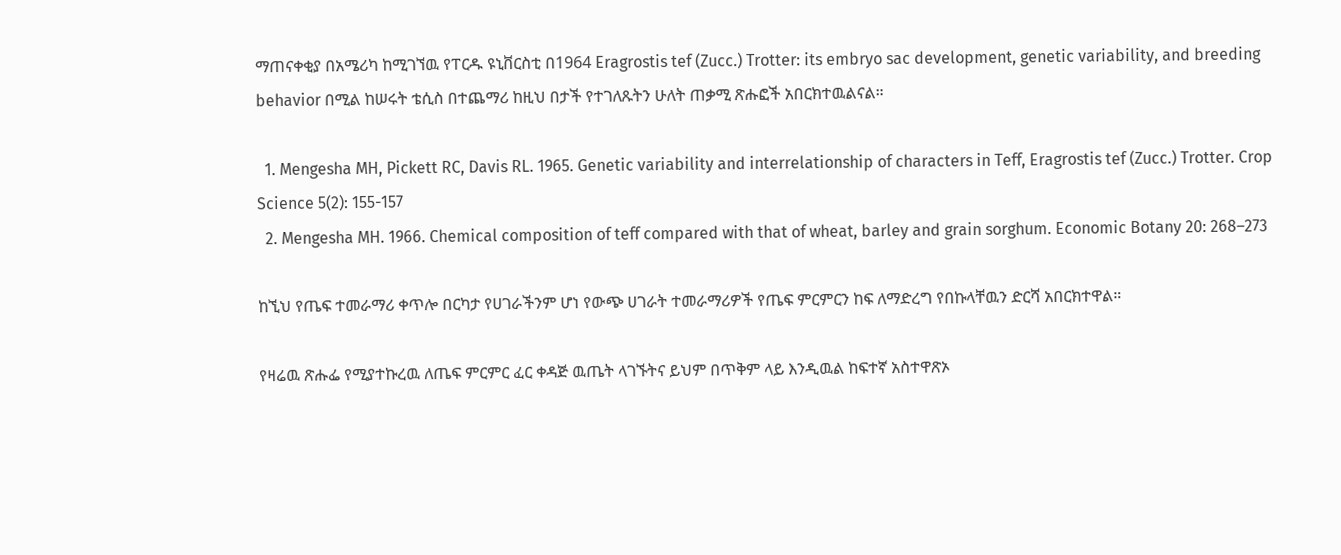ማጠናቀቂያ በአሜሪካ ከሚገኘዉ የፐርዱ ዩኒቨርስቲ በ1964 Eragrostis tef (Zucc.) Trotter: its embryo sac development, genetic variability, and breeding behavior በሚል ከሠሩት ቴሲስ በተጨማሪ ከዚህ በታች የተገለጹትን ሁለት ጠቃሚ ጽሑፎች አበርክተዉልናል።

  1. Mengesha MH, Pickett RC, Davis RL. 1965. Genetic variability and interrelationship of characters in Teff, Eragrostis tef (Zucc.) Trotter. Crop Science 5(2): 155-157
  2. Mengesha MH. 1966. Chemical composition of teff compared with that of wheat, barley and grain sorghum. Economic Botany 20: 268–273

ከኚህ የጤፍ ተመራማሪ ቀጥሎ በርካታ የሀገራችንም ሆነ የውጭ ሀገራት ተመራማሪዎች የጤፍ ምርምርን ከፍ ለማድረግ የበኩላቸዉን ድርሻ አበርክተዋል።

የዛሬዉ ጽሑፌ የሚያተኩረዉ ለጤፍ ምርምር ፈር ቀዳጅ ዉጤት ላገኙትና ይህም በጥቅም ላይ እንዲዉል ከፍተኛ አስተዋጽኦ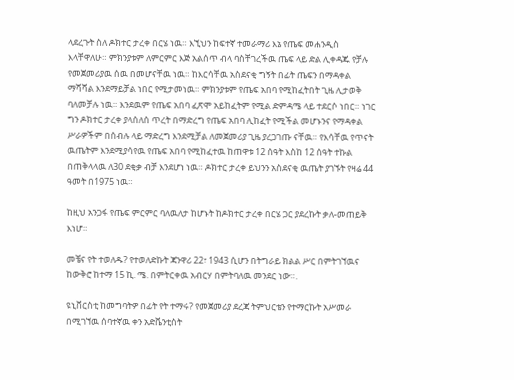ላደረጉት ስለ ዶክተር ታረቀ በርሄ ነዉ። እኚህን ከፍተኛ ተመራማሪ እኔ የጤፍ መሐንዲስ እላቸዋለሁ። ምክንያቱም ለምርምር እጅ አልሰጥ ብላ ባስቸገረችዉ ጤፍ ላይ ድል ሊቀዳጁ የቻሉ የመጀመሪያዉ ሰዉ በመሆናቸዉ ነዉ። ከእርሳቸዉ አስደናቂ ግኝት በፊት ጤፍን በማዳቀል ማሻሻል እንደማይቻል ነበር የሚታመነዉ። ምክንያቱም የጤፍ አበባ የሚከፈትበት ጊዜ ሊታወቅ ባለመቻሉ ነዉ። እንደዉም የጤፍ አበባ ፈጽሞ አይከፈትም የሚል ድምዳሜ ላይ ተደርሶ ነበር። ነገር ግን ዶክተር ታረቀ ያላሰለሰ ጥረት በማድረግ የጤፍ አበባ ሊከፈት የሚችል መሆኑንና የማዳቀል ሥራዎችም በሰብሉ ላይ ማድረግ እንደሚቻል ለመጀመሪያ ጊዜ ያረጋገጡ ናቸዉ። የእሳቸዉ የጥናት ዉጤትም እንደሚያሳየዉ የጤፍ አበባ የሚከፈተዉ ከጠዋቱ 12 ሰዓት እስከ 12 ሰዓት ተኩል በጠቅላላዉ ለ30 ደቂቃ ብቻ እንደሆነ ነዉ። ዶክተር ታረቀ ይህንን አስደናቂ ዉጤት ያገኙት የዛሬ 44 ዓመት በ1975 ነዉ።

ከዚህ አንጋፋ የጤፍ ምርምር ባለዉለታ ከሆኑት ከዶክተር ታረቀ በርሄ ጋር ያደረኩት ቃለ-መጠይቅ እነሆ።

መቼና የት ተወለዱ? የተወለድኩት ጃንዋሪ 22፣ 1943 ሲሆን በትግራይ ክልል ሥር በምትገኘዉና ከውቅሮ ከተማ 15 ኪ. ሜ. በምትርቀዉ አብርሃ በምትባለዉ መንደር ነው።.

ዩኒቨርስቲ ከመግባትዎ በፊት የት ተማሩ? የመጀመሪያ ደረጃ ትምህርቴን የተማርኩት አሥመራ በሚገኘዉ ሰባተኛዉ ቀን አድቬንቲስት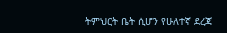ትምህርት ቤት ሲሆን የሁለተኛ ደረጃ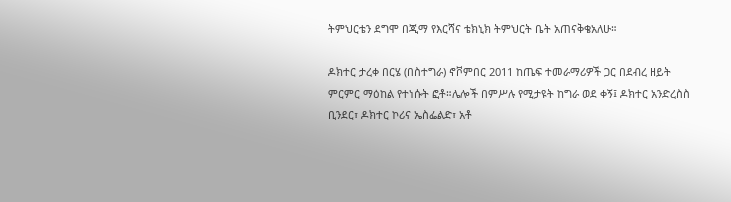ትምህርቴን ደግሞ በጂማ የእርሻና ቴክኒክ ትምህርት ቤት አጠናቅቄአለሁ።

ዶክተር ታረቀ በርሄ (በስተግራ) ኖቮምበር 2011 ከጤፍ ተመራማሪዎች ጋር በደብረ ዘይት ምርምር ማዕከል የተነሱት ፎቶ።ሌሎች በምሥሉ የሚታዩት ከግራ ወደ ቀኝ፤ ዶክተር አንድረስስ ቢንደር፣ ዶክተር ኮሪና ኤስፌልድ፣ አቶ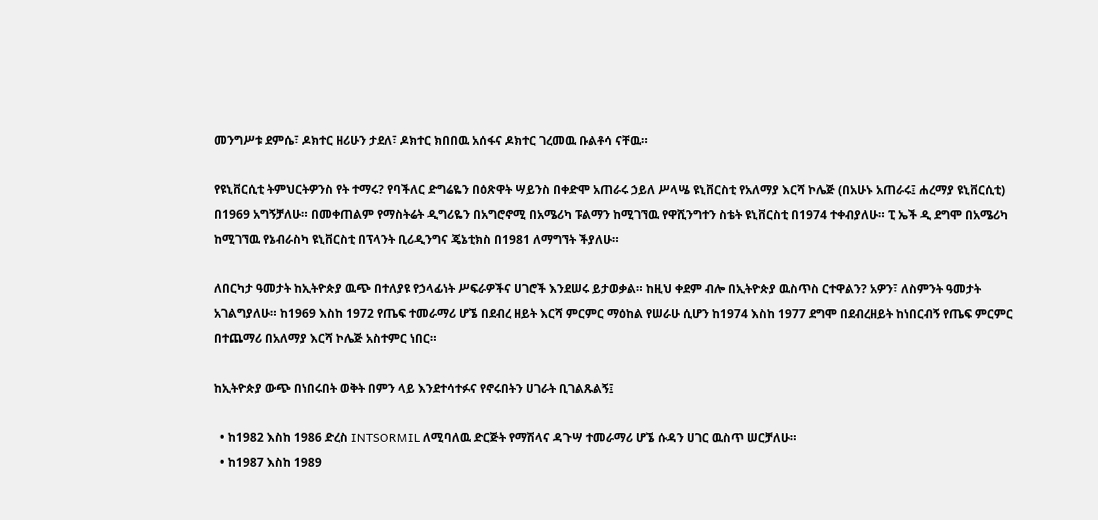መንግሥቱ ደምሴ፣ ዶክተር ዘሪሁን ታደለ፣ ዶክተር ክበበዉ አሰፋና ዶክተር ገረመዉ ቡልቶሳ ናቸዉ።

የዩኒቨርሲቲ ትምህርትዎንስ የት ተማሩ? የባችለር ድግሬዬን በዕጽዋት ሣይንስ በቀድሞ አጠራሩ ኃይለ ሥላሤ ዩኒቨርስቲ የአለማያ እርሻ ኮሌጅ (በአሁኑ አጠራሩ፤ ሐረማያ ዩኒቨርሲቲ) በ1969 አግኝቻለሁ። በመቀጠልም የማስትሬት ዲግሪዬን በአግሮኖሚ በአሜሪካ ፑልማን ከሚገኘዉ የዋሺንግተን ስቴት ዩኒቨርስቲ በ1974 ተቀብያለሁ። ፒ ኤች ዲ ደግሞ በአሜሪካ ከሚገኘዉ የኔብራስካ ዩኒቨርስቲ በፕላንት ቢሪዲንግና ጄኔቲክስ በ1981 ለማግኘት ችያለሁ።

ለበርካታ ዓመታት ከኢትዮጵያ ዉጭ በተለያዩ የኃላፊነት ሥፍራዎችና ሀገሮች እንደሠሩ ይታወቃል። ከዚህ ቀደም ብሎ በኢትዮጵያ ዉስጥስ ርተዋልን? አዎን፣ ለስምንት ዓመታት አገልግያለሁ። ከ1969 እስከ 1972 የጤፍ ተመራማሪ ሆኜ በደብረ ዘይት እርሻ ምርምር ማዕከል የሠራሁ ሲሆን ከ1974 እስከ 1977 ደግሞ በደብረዘይት ከነበርብኝ የጤፍ ምርምር በተጨማሪ በአለማያ እርሻ ኮሌጅ አስተምር ነበር።

ከኢትዮጵያ ውጭ በነበሩበት ወቅት በምን ላይ እንደተሳተፉና የኖሩበትን ሀገራት ቢገልጹልኝ፤

  • ከ1982 እስከ 1986 ድረስ INTSORMIL ለሚባለዉ ድርጅት የማሽላና ዳጉሣ ተመራማሪ ሆኜ ሱዳን ሀገር ዉስጥ ሠርቻለሁ።
  • ከ1987 እስከ 1989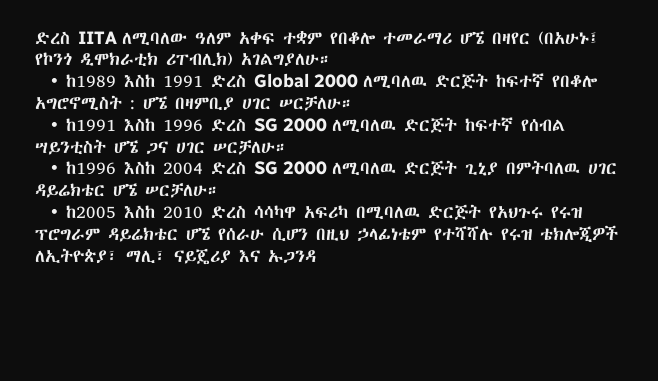ድረስ IITA ለሚባለው ዓለም አቀፍ ተቋም የበቆሎ ተመራማሪ ሆኜ በዛየር (በአሁኑ፤ የኮንጎ ዲሞክራቲክ ሪፐብሊክ) አገልግያለሁ።
  • ከ1989 እስከ 1991 ድረስ Global 2000 ለሚባለዉ ድርጅት ከፍተኛ የበቆሎ አግሮኖሚስት : ሆኜ በዛምቢያ ሀገር ሠርቻለሁ።
  • ከ1991 እስከ 1996 ድረስ SG 2000 ለሚባለዉ ድርጅት ከፍተኛ የሰብል ሣይንቲስት ሆኜ ጋና ሀገር ሠርቻለሁ።
  • ከ1996 እስከ 2004 ድረስ SG 2000 ለሚባለዉ ድርጅት ጊኒያ በምትባለዉ ሀገር ዳይሬክቴር ሆኜ ሠርቻለሁ።
  • ከ2005 እስከ 2010 ድረስ ሳሳካዋ አፍሪካ በሚባለዉ ድርጅት የአህጉሩ የሩዝ ፕሮግራም ዳይሬክቴር ሆኜ የሰራሁ ሲሆን በዚህ ኃላፊነቴም የተሻሻሉ የሩዝ ቴክሎጂዎች ለኢትዮጵያ፣ ማሊ፣ ናይጄሪያ እና ኡጋንዳ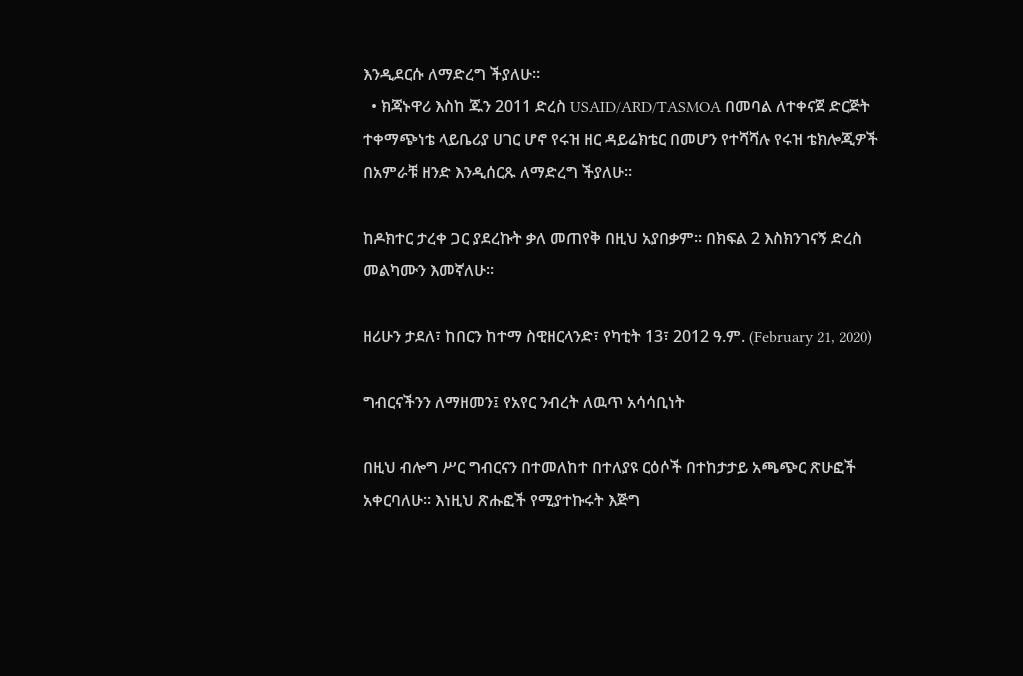እንዲደርሱ ለማድረግ ችያለሁ።
  • ክጃኑዋሪ እስከ ጁን 2011 ድረስ USAID/ARD/TASMOA በመባል ለተቀናጀ ድርጅት ተቀማጭነቴ ላይቤሪያ ሀገር ሆኖ የሩዝ ዘር ዳይሬክቴር በመሆን የተሻሻሉ የሩዝ ቴክሎጂዎች በአምራቹ ዘንድ እንዲሰርጹ ለማድረግ ችያለሁ።

ከዶክተር ታረቀ ጋር ያደረኩት ቃለ መጠየቅ በዚህ አያበቃም። በክፍል 2 እስክንገናኝ ድረስ መልካሙን እመኛለሁ።

ዘሪሁን ታደለ፣ ከበርን ከተማ ስዊዘርላንድ፣ የካቲት 13፣ 2012 ዓ.ም. (February 21, 2020)

ግብርናችንን ለማዘመን፤ የአየር ንብረት ለዉጥ አሳሳቢነት

በዚህ ብሎግ ሥር ግብርናን በተመለከተ በተለያዩ ርዕሶች በተከታታይ አጫጭር ጽሁፎች አቀርባለሁ። እነዚህ ጽሑፎች የሚያተኩሩት እጅግ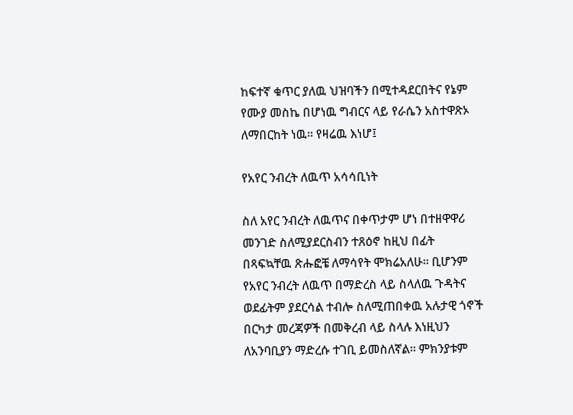ከፍተኛ ቁጥር ያለዉ ህዝባችን በሚተዳደርበትና የኔም የሙያ መስኬ በሆነዉ ግብርና ላይ የራሴን አስተዋጽኦ ለማበርከት ነዉ። የዛሬዉ እነሆ፤

የአየር ንብረት ለዉጥ አሳሳቢነት

ስለ አየር ንብረት ለዉጥና በቀጥታም ሆነ በተዘዋዋሪ መንገድ ስለሚያደርስብን ተጸዕኖ ከዚህ በፊት በጻፍኳቸዉ ጽሑፎቼ ለማሳየት ሞክሬአለሁ። ቢሆንም የአየር ንብረት ለዉጥ በማድረስ ላይ ስላለዉ ጉዳትና ወደፊትም ያደርሳል ተብሎ ስለሚጠበቀዉ አሉታዊ ጎኖች በርካታ መረጃዎች በመቅረብ ላይ ስላሉ እነዚህን ለአንባቢያን ማድረሱ ተገቢ ይመስለኛል። ምክንያቱም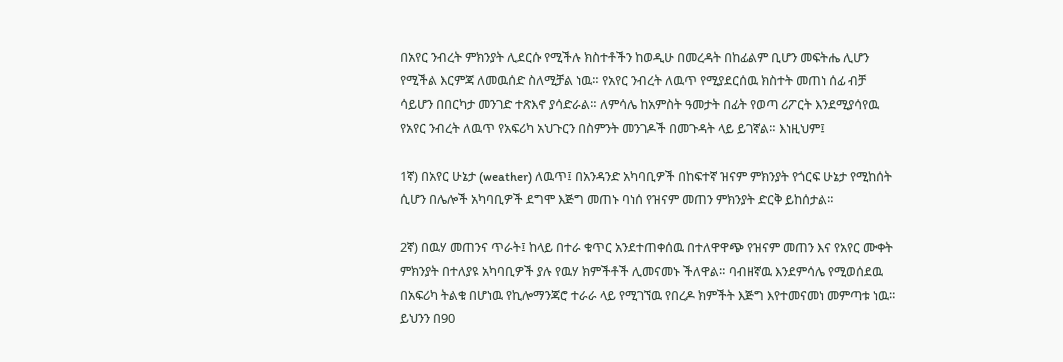በአየር ንብረት ምክንያት ሊደርሱ የሚችሉ ክስተቶችን ከወዲሁ በመረዳት በከፊልም ቢሆን መፍትሔ ሊሆን የሚችል እርምጃ ለመዉሰድ ስለሚቻል ነዉ። የአየር ንብረት ለዉጥ የሚያደርሰዉ ክስተት መጠነ ሰፊ ብቻ ሳይሆን በበርካታ መንገድ ተጽእኖ ያሳድራል። ለምሳሌ ከአምስት ዓመታት በፊት የወጣ ሪፖርት እንደሚያሳየዉ የአየር ንብረት ለዉጥ የአፍሪካ አህጉርን በስምንት መንገዶች በመጉዳት ላይ ይገኛል። እነዚህም፤

1ኛ) በአየር ሁኔታ (weather) ለዉጥ፤ በአንዳንድ አካባቢዎች በከፍተኛ ዝናም ምክንያት የጎርፍ ሁኔታ የሚከሰት ሲሆን በሌሎች አካባቢዎች ደግሞ እጅግ መጠኑ ባነሰ የዝናም መጠን ምክንያት ድርቅ ይከሰታል።

2ኛ) በዉሃ መጠንና ጥራት፤ ከላይ በተራ ቁጥር አንደተጠቀሰዉ በተለዋዋጭ የዝናም መጠን እና የአየር ሙቀት ምክንያት በተለያዩ አካባቢዎች ያሉ የዉሃ ክምችቶች ሊመናመኑ ችለዋል። ባብዘኛዉ እንደምሳሌ የሚወሰደዉ በአፍሪካ ትልቁ በሆነዉ የኪሎማንጃሮ ተራራ ላይ የሚገኘዉ የበረዶ ክምችት እጅግ እየተመናመነ መምጣቱ ነዉ። ይህንን በ90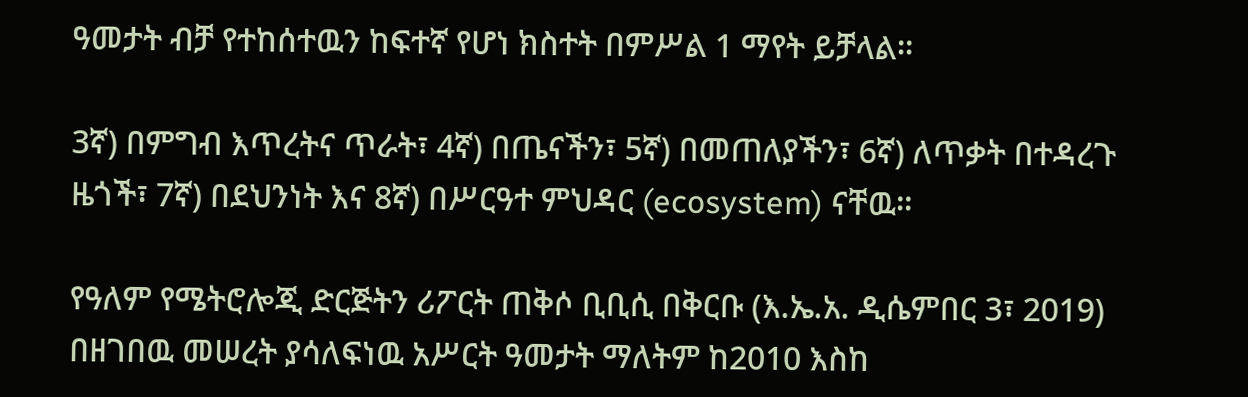ዓመታት ብቻ የተከሰተዉን ከፍተኛ የሆነ ክስተት በምሥል 1 ማየት ይቻላል።

3ኛ) በምግብ እጥረትና ጥራት፣ 4ኛ) በጤናችን፣ 5ኛ) በመጠለያችን፣ 6ኛ) ለጥቃት በተዳረጉ ዜጎች፣ 7ኛ) በደህንነት እና 8ኛ) በሥርዓተ ምህዳር (ecosystem) ናቸዉ።

የዓለም የሜትሮሎጂ ድርጅትን ሪፖርት ጠቅሶ ቢቢሲ በቅርቡ (እ.ኤ.አ. ዲሴምበር 3፣ 2019) በዘገበዉ መሠረት ያሳለፍነዉ አሥርት ዓመታት ማለትም ከ2010 እስከ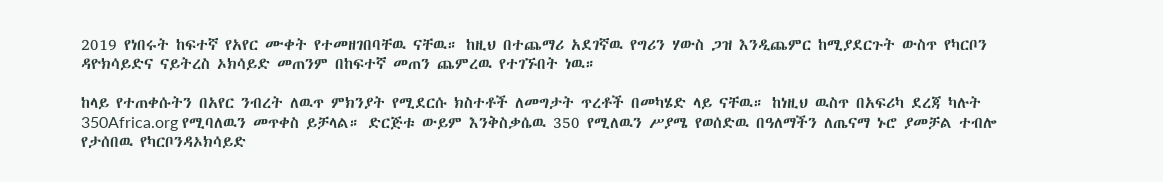2019 የነበሩት ከፍተኛ የአየር ሙቀት የተመዘገበባቸዉ ናቸዉ። ከዚህ በተጨማሪ አደገኛዉ የግሪን ሃውስ ጋዝ እንዲጨምር ከሚያደርጉት ውስጥ የካርቦን ዳዮክሳይድና ናይትረስ ኦክሳይድ መጠንም በከፍተኛ መጠን ጨምረዉ የተገኙበት ነዉ።

ከላይ የተጠቀሱትን በአየር ንብረት ለዉጥ ምክንያት የሚደርሱ ክስተቶች ለመግታት ጥረቶች በመካሄድ ላይ ናቸዉ። ከነዚህ ዉስጥ በአፍሪካ ደረጃ ካሉት 350Africa.org የሚባለዉን መጥቀስ ይቻላል። ድርጅቱ ውይም እንቅስቃሴዉ 350 የሚለዉን ሥያሜ የወሰድዉ በዓለማችን ለጤናማ ኑሮ ያመቻል ተብሎ የታሰበዉ የካርቦንዳኦክሳይድ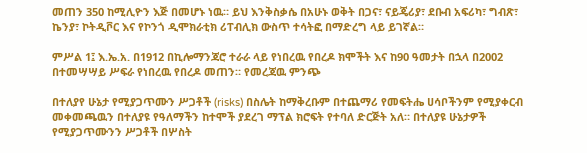መጠን 350 ከሚሊዮን እጅ በመሆኑ ነዉ። ይህ እንቅስቃሴ በአሁኑ ወቅት በጋና፣ ናይጄሪያ፣ ደቡብ አፍሪካ፣ ግብጽ፣ ኬንያ፣ ኮትዲቮር እና የኮንጎ ዲሞክራቲክ ሪፐብሊክ ውስጥ ተሳትፎ በማድረግ ላይ ይገኛል።

ምሥል 1፤ እ.ኤ.አ. በ1912 በኪሎማንጃሮ ተራራ ላይ የነበረዉ የበረዶ ክሞችት እና ከ90 ዓመታት በኋላ በ2002 በተመሣሣይ ሥፍራ የነበረዉ የበረዶ መጠን። የመረጃዉ ምንጭ

በተለያየ ሁኔታ የሚያጋጥሙን ሥጋቶች (risks) በስሌት ከማቅረቡም በተጨማሪ የመፍትሔ ሀሳቦችንም የሚያቀርብ መቀመጫዉን በተለያዩ የዓለማችን ከተሞች ያደረገ ማፕል ክሮፍት የተባለ ድርጅት አለ። በተለያዩ ሁኔታዎች የሚያጋጥሙንን ሥጋቶች በሦስት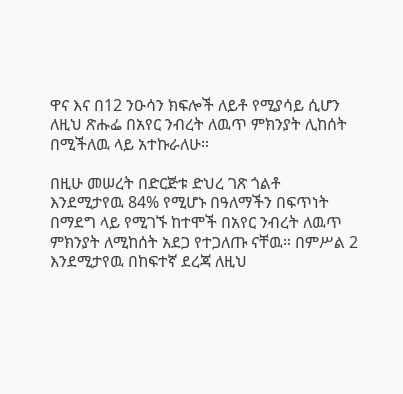ዋና እና በ12 ንዑሳን ክፍሎች ለይቶ የሚያሳይ ሲሆን ለዚህ ጽሑፌ በአየር ንብረት ለዉጥ ምክንያት ሊከሰት በሚችለዉ ላይ አተኩራለሁ።

በዚሁ መሠረት በድርጅቱ ድህረ ገጽ ጎልቶ እንደሚታየዉ 84% የሚሆኑ በዓለማችን በፍጥነት በማደግ ላይ የሚገኙ ከተሞች በአየር ንብረት ለዉጥ ምክንያት ለሚከሰት አደጋ የተጋለጡ ናቸዉ። በምሥል 2 እንደሚታየዉ በከፍተኛ ደረጃ ለዚህ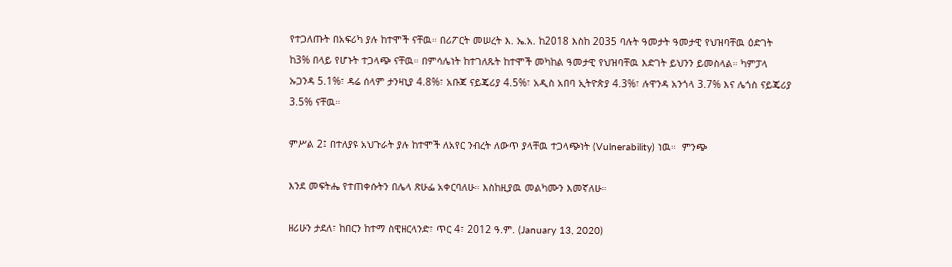የተጋለጡት በአፍሪካ ያሉ ከተሞች ናቸዉ። በሪፖርት መሠረት እ. ኤ.አ. ከ2018 እስከ 2035 ባሉት ዓመታት ዓመታዊ የህዝባቸዉ ዕድገት ከ3% በላይ የሆኑት ተጋላጭ ናቸዉ። በምሳሌነት ከተገለጹት ከተሞች መካከል ዓመታዊ የህዝባቸዉ እድገት ይህንን ይመስላል። ካምፓላ ኡጋንዳ 5.1%፣ ዳሬ ሰላም ታንዛኒያ 4.8%፣ አቡጃ ናይጄሪያ 4.5%፣ አዲስ አበባ ኢትዮጵያ 4.3%፣ ሉዋንዳ አንጎላ 3.7% እና ሌጎስ ናይጄሪያ 3.5% ናቸዉ።

ምሥል 2፤ በተለያዩ አህጉራት ያሉ ከተሞች ለአየር ንብረት ለውጥ ያላቸዉ ተጋላጭነት (Vulnerability) ነዉ።  ምንጭ

እንደ መፍትሔ የተጠቀሱትን በሌላ ጽሁፌ አቀርባለሁ። እስከዚያዉ መልካሙን እመኛለሁ።

ዘሪሁን ታደለ፣ ከበርን ከተማ ስዊዘርላንድ፣ ጥር 4፣ 2012 ዓ.ም. (January 13, 2020)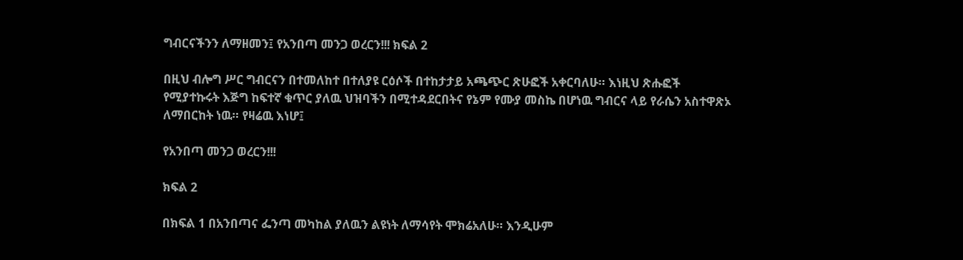ግብርናችንን ለማዘመን፤ የአንበጣ መንጋ ወረርን!!! ክፍል 2

በዚህ ብሎግ ሥር ግብርናን በተመለከተ በተለያዩ ርዕሶች በተከታታይ አጫጭር ጽሁፎች አቀርባለሁ። እነዚህ ጽሑፎች የሚያተኩሩት እጅግ ከፍተኛ ቁጥር ያለዉ ህዝባችን በሚተዳደርበትና የኔም የሙያ መስኬ በሆነዉ ግብርና ላይ የራሴን አስተዋጽኦ ለማበርከት ነዉ። የዛሬዉ እነሆ፤

የአንበጣ መንጋ ወረርን!!!

ክፍል 2

በክፍል 1 በአንበጣና ፌንጣ መካከል ያለዉን ልዩነት ለማሳየት ሞክሬአለሁ። እንዲሁም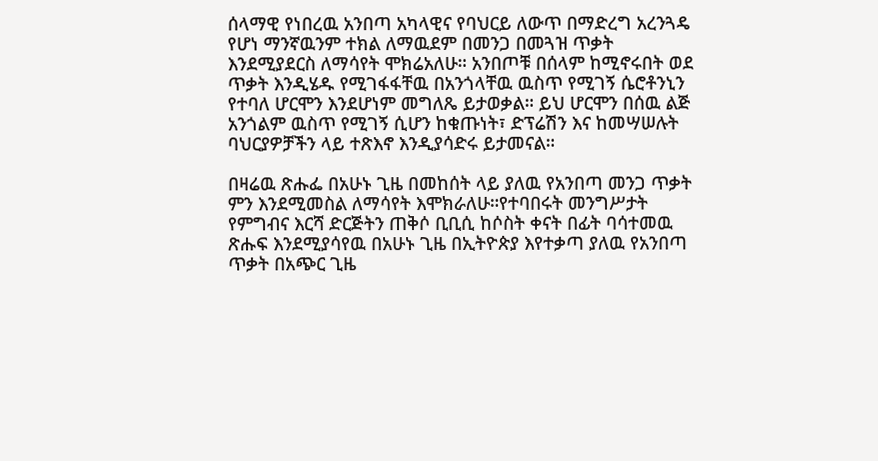ሰላማዊ የነበረዉ አንበጣ አካላዊና የባህርይ ለውጥ በማድረግ አረንጓዴ የሆነ ማንኛዉንም ተክል ለማዉደም በመንጋ በመጓዝ ጥቃት እንደሚያደርስ ለማሳየት ሞክሬአለሁ። አንበጦቹ በሰላም ከሚኖሩበት ወደ ጥቃት እንዲሄዱ የሚገፋፋቸዉ በአንጎላቸዉ ዉስጥ የሚገኝ ሴሮቶንኒን የተባለ ሆርሞን እንደሆነም መግለጼ ይታወቃል። ይህ ሆርሞን በሰዉ ልጅ አንጎልም ዉስጥ የሚገኝ ሲሆን ከቁጡነት፣ ድፕሬሽን እና ከመሣሠሉት ባህርያዎቻችን ላይ ተጽእኖ እንዲያሳድሩ ይታመናል።

በዛሬዉ ጽሑፌ በአሁኑ ጊዜ በመከሰት ላይ ያለዉ የአንበጣ መንጋ ጥቃት ምን እንደሚመስል ለማሳየት እሞክራለሁ።የተባበሩት መንግሥታት የምግብና እርሻ ድርጅትን ጠቅሶ ቢቢሲ ከሶስት ቀናት በፊት ባሳተመዉ ጽሑፍ እንደሚያሳየዉ በአሁኑ ጊዜ በኢትዮጵያ እየተቃጣ ያለዉ የአንበጣ ጥቃት በአጭር ጊዜ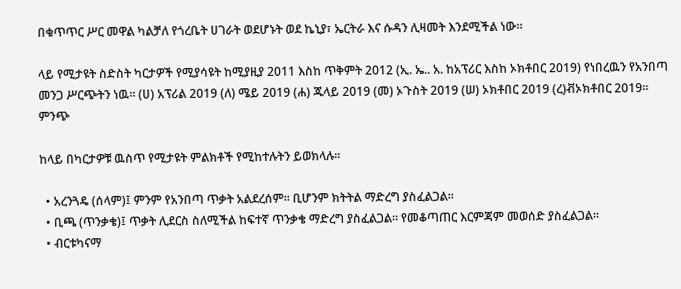በቁጥጥር ሥር መዋል ካልቻለ የጎረቤት ሀገራት ወደሆኑት ወደ ኬኒያ፣ ኤርትራ እና ሱዳን ሊዛመት እንደሚችል ነው።

ላይ የሚታዩት ስድስት ካርታዎች የሚያሳዩት ከሚያዚያ 2011 እስከ ጥቅምት 2012 (ኢ. ኤ.. አ. ከአፕሪር እስከ ኦክቶበር 2019) የነበረዉን የአንበጣ መንጋ ሥርጭትን ነዉ። (ሀ) አፕሪል 2019 (ለ) ሜይ 2019 (ሐ) ጁላይ 2019 (መ) ኦጉስት 2019 (ሠ) ኦክቶበር 2019 (ረ)ቭኦክቶበር 2019። ምንጭ

ከላይ በካርታዎቹ ዉስጥ የሚታዩት ምልክቶች የሚከተሉትን ይወክላሉ።

  • አረንጓዴ (ሰላም)፤ ምንም የአንበጣ ጥቃት አልደረሰም። ቢሆንም ክትትል ማድረግ ያስፈልጋል።
  • ቢጫ (ጥንቃቄ)፤ ጥቃት ሊደርስ ስለሚችል ከፍተኛ ጥንቃቄ ማድረግ ያስፈልጋል። የመቆጣጠር እርምጃም መወሰድ ያስፈልጋል።
  • ብርቱካናማ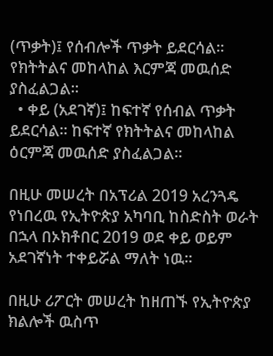(ጥቃት)፤ የሰብሎች ጥቃት ይደርሳል። የክትትልና መከላከል እርምጃ መዉሰድ ያስፈልጋል።
  • ቀይ (አደገኛ)፤ ከፍተኛ የሰብል ጥቃት ይደርሳል። ከፍተኛ የክትትልና መከላከል ዕርምጃ መዉሰድ ያስፈልጋል።

በዚሁ መሠረት በአፕሪል 2019 አረንጓዴ የነበረዉ የኢትዮጵያ አካባቢ ከስድስት ወራት በኋላ በኦክቶበር 2019 ወደ ቀይ ወይም አደገኛነት ተቀይሯል ማለት ነዉ።

በዚሁ ሪፖርት መሠረት ከዘጠኙ የኢትዮጵያ ክልሎች ዉስጥ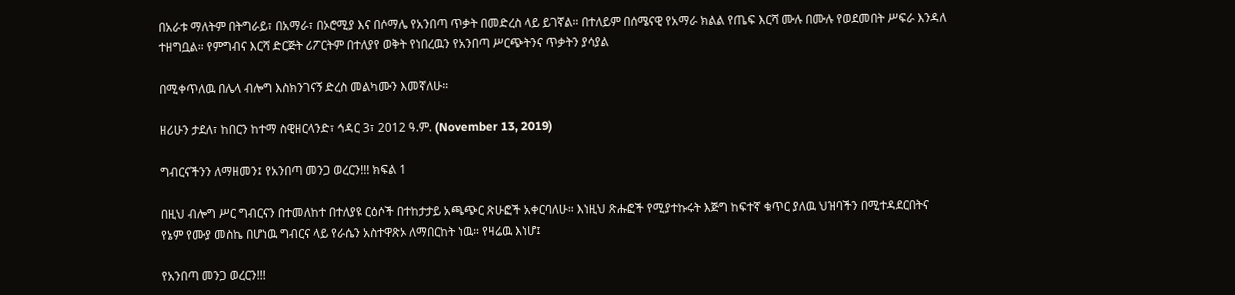በአራቱ ማለትም በትግራይ፣ በአማራ፣ በኦሮሚያ እና በሶማሌ የአንበጣ ጥቃት በመድረስ ላይ ይገኛል። በተለይም በሰሜናዊ የአማራ ክልል የጤፍ እርሻ ሙሉ በሙሉ የወደመበት ሥፍራ እንዳለ ተዘግቧል። የምግብና እርሻ ድርጅት ሪፖርትም በተለያየ ወቅት የነበረዉን የአንበጣ ሥርጭትንና ጥቃትን ያሳያል

በሚቀጥለዉ በሌላ ብሎግ እስክንገናኝ ድረስ መልካሙን እመኛለሁ።

ዘሪሁን ታደለ፣ ከበርን ከተማ ስዊዘርላንድ፣ ኅዳር 3፣ 2012 ዓ.ም. (November 13, 2019)

ግብርናችንን ለማዘመን፤ የአንበጣ መንጋ ወረርን!!! ክፍል 1

በዚህ ብሎግ ሥር ግብርናን በተመለከተ በተለያዩ ርዕሶች በተከታታይ አጫጭር ጽሁፎች አቀርባለሁ። እነዚህ ጽሑፎች የሚያተኩሩት እጅግ ከፍተኛ ቁጥር ያለዉ ህዝባችን በሚተዳደርበትና የኔም የሙያ መስኬ በሆነዉ ግብርና ላይ የራሴን አስተዋጽኦ ለማበርከት ነዉ። የዛሬዉ እነሆ፤

የአንበጣ መንጋ ወረርን!!!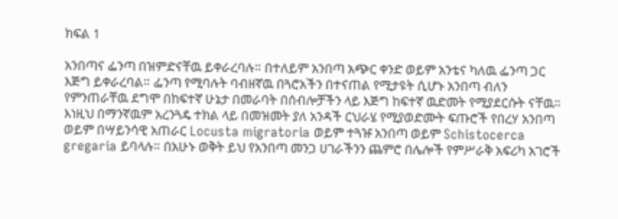ክፍል 1

አንበጣና ፌንጣ በዝምድናቸዉ ይቀራረባሉ። በተለይም አንበጣ አጭር ቀንድ ወይም አንቴና ካለዉ ፌንጣ ጋር እጅግ ይቀራረባል። ፌንጣ የሚባሉት ባብዘኛዉ በጓሮአችን በተናጠል የሚታዩት ሲሆኑ አንበጣ ብለን የምንጠራቸዉ ደግሞ በከፍተኛ ሁኔታ በመራባት በሰብሎቻችን ላይ እጅግ ከፍተኛ ዉድመት የሚያደርሱት ናቸዉ። እነዚህ በማንኛዉም አረንጓዴ ተክል ላይ በመዝመት ያለ አንዳች ርህራሄ የሚያወድሙት ፍጡሮች የበረሃ አንበጣ ወይም በሣይንሳዊ አጠራር Locusta migratoria ወይም ተጓዡ አንበጣ ወይም Schistocerca gregaria ይባላሉ። በአሁኑ ወቅት ይህ የአንበጣ መንጋ ሀገራችንን ጨምሮ በሌሎች የምሥራቅ አፍሪካ አገሮች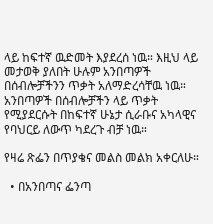ላይ ከፍተኛ ዉድመት እያደረሰ ነዉ። እዚህ ላይ መታወቅ ያለበት ሁሉም አንበጣዎች በሰብሎቻችንን ጥቃት አለማድረሳቸዉ ነዉ። አንበጣዎች በሰብሎቻችን ላይ ጥቃት የሚያደርሱት በከፍተኛ ሁኔታ ሲራቡና አካላዊና የባህርይ ለውጥ ካደረጉ ብቻ ነዉ።

የዛሬ ጽፌን በጥያቄና መልስ መልክ አቀርለሁ።

  • በአንበጣና ፌንጣ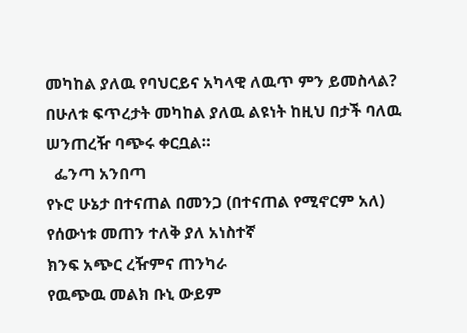መካከል ያለዉ የባህርይና አካላዊ ለዉጥ ምን ይመስላል? በሁለቱ ፍጥረታት መካከል ያለዉ ልዩነት ከዚህ በታች ባለዉ ሠንጠረዥ ባጭሩ ቀርቧል።
  ፌንጣ አንበጣ
የኑሮ ሁኔታ በተናጠል በመንጋ (በተናጠል የሚኖርም አለ)
የሰውነቱ መጠን ተለቅ ያለ አነስተኛ
ክንፍ አጭር ረዥምና ጠንካራ
የዉጭዉ መልክ ቡኒ ውይም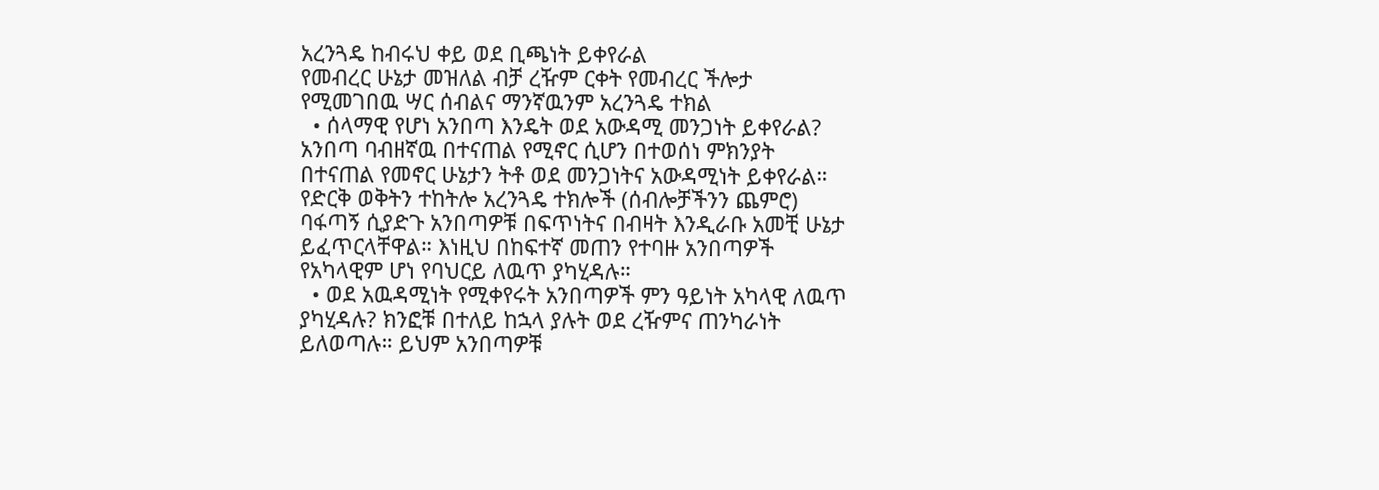አረንጓዴ ከብሩህ ቀይ ወደ ቢጫነት ይቀየራል
የመብረር ሁኔታ መዝለል ብቻ ረዥም ርቀት የመብረር ችሎታ
የሚመገበዉ ሣር ሰብልና ማንኛዉንም አረንጓዴ ተክል
  • ሰላማዊ የሆነ አንበጣ እንዴት ወደ አውዳሚ መንጋነት ይቀየራል? አንበጣ ባብዘኛዉ በተናጠል የሚኖር ሲሆን በተወሰነ ምክንያት በተናጠል የመኖር ሁኔታን ትቶ ወደ መንጋነትና አውዳሚነት ይቀየራል። የድርቅ ወቅትን ተከትሎ አረንጓዴ ተክሎች (ሰብሎቻችንን ጨምሮ) ባፋጣኝ ሲያድጉ አንበጣዎቹ በፍጥነትና በብዛት እንዲራቡ አመቺ ሁኔታ ይፈጥርላቸዋል። እነዚህ በከፍተኛ መጠን የተባዙ አንበጣዎች የአካላዊም ሆነ የባህርይ ለዉጥ ያካሂዳሉ።
  • ወደ አዉዳሚነት የሚቀየሩት አንበጣዎች ምን ዓይነት አካላዊ ለዉጥ ያካሂዳሉ? ክንፎቹ በተለይ ከኋላ ያሉት ወደ ረዥምና ጠንካራነት ይለወጣሉ። ይህም አንበጣዎቹ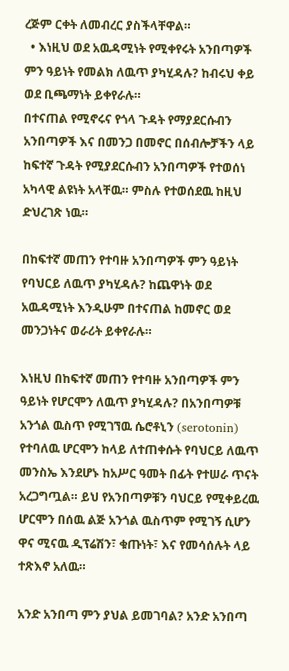ረጅም ርቀት ለመብረር ያስችላቸዋል።
  • እነዚህ ወደ አዉዳሚነት የሚቀየሩት አንበጣዎች ምን ዓይነት የመልክ ለዉጥ ያካሂዳሉ? ከብሩህ ቀይ ወደ ቢጫማነት ይቀየራሉ።
በተናጠል የሚኖሩና የጎላ ጉዳት የማያደርሱብን አንበጣዎች እና በመንጋ በመኖር በሰብሎቻችን ላይ ከፍተኛ ጉዳት የሚያደርሱብን አንበጣዎች የተወሰነ አካላዊ ልዩነት አላቸዉ። ምስሉ የተወሰደዉ ከዚህ ድህረገጽ ነዉ።

በከፍተኛ መጠን የተባዙ አንበጣዎች ምን ዓይነት የባህርይ ለዉጥ ያካሂዳሉ? ከጨዋነት ወደ አዉዳሚነት እንዲሁም በተናጠል ከመኖር ወደ መንጋነትና ወራሪት ይቀየራሉ።

እነዚህ በከፍተኛ መጠን የተባዙ አንበጣዎች ምን ዓይነት የሆርሞን ለዉጥ ያካሂዳሉ? በአንበጣዎቹ አንጎል ዉስጥ የሚገኘዉ ሴሮቶኒን (serotonin) የተባለዉ ሆርሞን ከላይ ለተጠቀሱት የባህርይ ለዉጥ መንስኤ እንደሆኑ ከአሥር ዓመት በፊት የተሠራ ጥናት አረጋግጧል። ይህ የአንበጣዎቹን ባህርይ የሚቀይረዉ ሆርሞን በሰዉ ልጅ አንጎል ዉስጥም የሚገኝ ሲሆን ዋና ሚናዉ ዲፕሬሽን፣ ቁጡነት፣ እና የመሳሰሉት ላይ ተጽእኖ አለዉ።

አንድ አንበጣ ምን ያህል ይመገባል? አንድ አንበጣ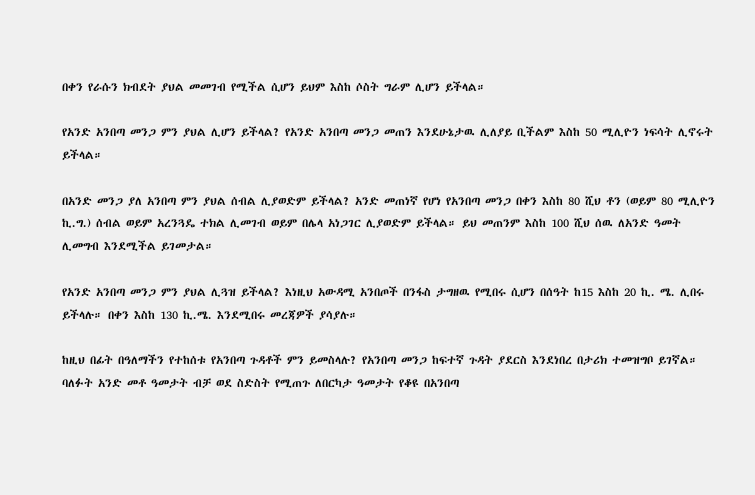በቀን የራሱን ክብደት ያህል መመገብ የሚችል ሲሆን ይህም እስከ ሶስት ግራም ሊሆን ይችላል።

የአንድ አንበጣ መንጋ ምን ያህል ሊሆን ይችላል? የአንድ አንበጣ መንጋ መጠን እንደሁኔታዉ ሊለያይ ቢችልም እስከ 50 ሚሊዮን ነፍሳት ሊኖሩት ይችላል።

በአንድ መንጋ ያለ አንበጣ ምን ያህል ሰብል ሊያወድም ይችላል? አንድ መጠነኛ የሆነ የአንበጣ መንጋ በቀን እስከ 80 ሺህ ቶን (ወይም 80 ሚሊዮን ኪ.ግ.) ሰብል ወይም አረንጓዴ ተክል ሊመገብ ወይም በሌላ አነጋገር ሊያወድም ይችላል። ይህ መጠንም እስከ 100 ሺህ ሰዉ ለአንድ ዓመት ሊመግብ እንደሚችል ይገመታል።

የአንድ አንበጣ መንጋ ምን ያህል ሊጓዝ ይችላል? እነዚህ አውዳሚ አንበጦች በንፋስ ታግዘዉ የሚበሩ ሲሆን በሰዓት ከ15 እስከ 20 ኪ. ሜ. ሊበሩ ይችላሉ። በቀን እስከ 130 ኪ.ሜ. እንደሚበሩ መረጃዎች ያሳያሉ።

ከዚህ በፊት በዓለማችን የተከሰቱ የአንበጣ ጉዳቶች ምን ይመስላሉ? የአንበጣ መንጋ ከፍተኛ ጉዳት ያደርስ እንደነበረ በታሪክ ተመዝግቦ ይገኛል። ባለፉት አንድ መቶ ዓመታት ብቻ ወደ ስድስት የሚጠጉ ለበርካታ ዓመታት የቆዩ በአንበጣ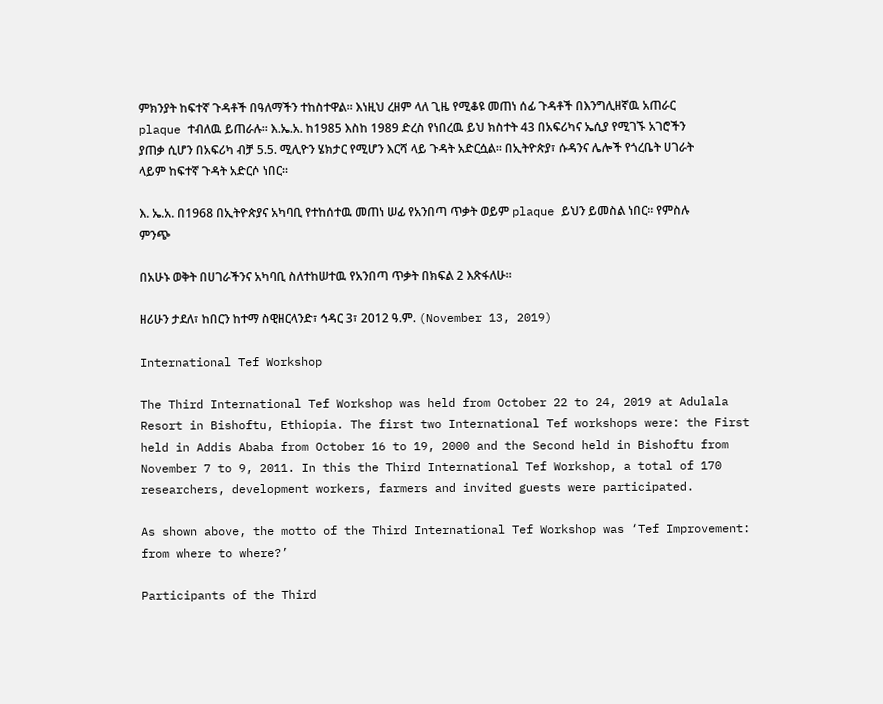ምክንያት ከፍተኛ ጉዳቶች በዓለማችን ተከስተዋል። እነዚህ ረዘም ላለ ጊዜ የሚቆዩ መጠነ ሰፊ ጉዳቶች በእንግሊዘኛዉ አጠራር plaque ተብለዉ ይጠራሉ። እ.ኤ.አ. ከ1985 እስከ 1989 ድረስ የነበረዉ ይህ ክስተት 43 በአፍሪካና ኤሲያ የሚገኙ አገሮችን ያጠቃ ሲሆን በአፍሪካ ብቻ 5.5. ሚሊዮን ሄክታር የሚሆን እርሻ ላይ ጉዳት አድርሷል። በኢትዮጵያ፣ ሱዳንና ሌሎች የጎረቤት ሀገራት ላይም ከፍተኛ ጉዳት አድርሶ ነበር።

እ. ኤ.አ. በ1968 በኢትዮጵያና አካባቢ የተከሰተዉ መጠነ ሠፊ የአንበጣ ጥቃት ወይም plaque ይህን ይመስል ነበር። የምስሉ ምንጭ

በአሁኑ ወቅት በሀገራችንና አካባቢ ስለተከሠተዉ የአንበጣ ጥቃት በክፍል 2 እጽፋለሁ።

ዘሪሁን ታደለ፣ ከበርን ከተማ ስዊዘርላንድ፣ ኅዳር 3፣ 2012 ዓ.ም. (November 13, 2019)

International Tef Workshop

The Third International Tef Workshop was held from October 22 to 24, 2019 at Adulala Resort in Bishoftu, Ethiopia. The first two International Tef workshops were: the First held in Addis Ababa from October 16 to 19, 2000 and the Second held in Bishoftu from November 7 to 9, 2011. In this the Third International Tef Workshop, a total of 170 researchers, development workers, farmers and invited guests were participated.

As shown above, the motto of the Third International Tef Workshop was ‘Tef Improvement: from where to where?’

Participants of the Third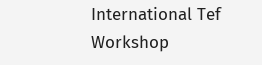International Tef Workshop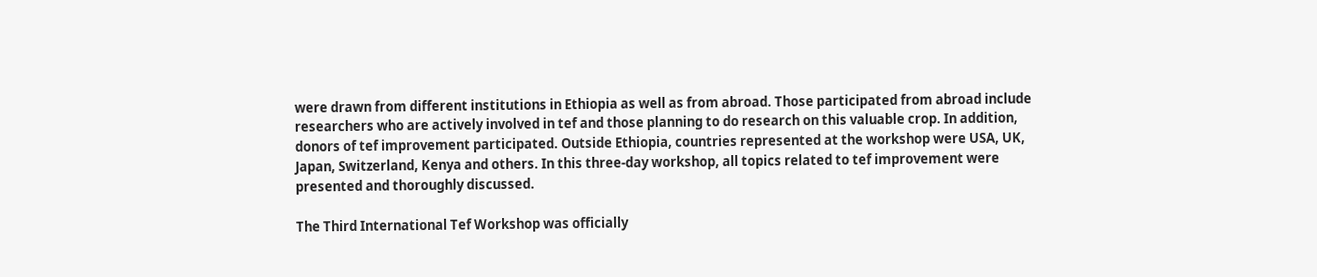were drawn from different institutions in Ethiopia as well as from abroad. Those participated from abroad include researchers who are actively involved in tef and those planning to do research on this valuable crop. In addition, donors of tef improvement participated. Outside Ethiopia, countries represented at the workshop were USA, UK, Japan, Switzerland, Kenya and others. In this three-day workshop, all topics related to tef improvement were presented and thoroughly discussed.

The Third International Tef Workshop was officially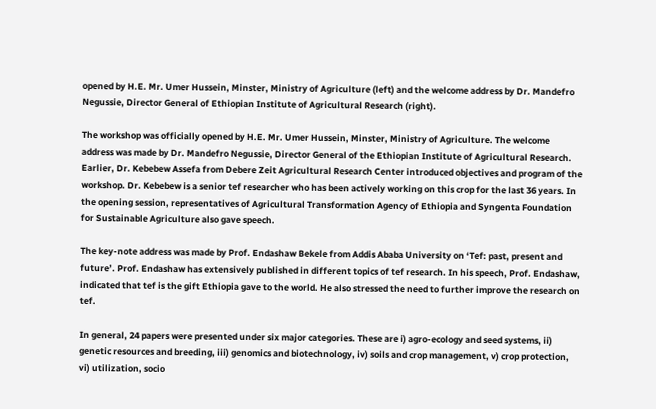opened by H.E. Mr. Umer Hussein, Minster, Ministry of Agriculture (left) and the welcome address by Dr. Mandefro Negussie, Director General of Ethiopian Institute of Agricultural Research (right).

The workshop was officially opened by H.E. Mr. Umer Hussein, Minster, Ministry of Agriculture. The welcome address was made by Dr. Mandefro Negussie, Director General of the Ethiopian Institute of Agricultural Research. Earlier, Dr. Kebebew Assefa from Debere Zeit Agricultural Research Center introduced objectives and program of the workshop. Dr. Kebebew is a senior tef researcher who has been actively working on this crop for the last 36 years. In the opening session, representatives of Agricultural Transformation Agency of Ethiopia and Syngenta Foundation for Sustainable Agriculture also gave speech.

The key-note address was made by Prof. Endashaw Bekele from Addis Ababa University on ‘Tef: past, present and future’. Prof. Endashaw has extensively published in different topics of tef research. In his speech, Prof. Endashaw, indicated that tef is the gift Ethiopia gave to the world. He also stressed the need to further improve the research on tef.

In general, 24 papers were presented under six major categories. These are i) agro-ecology and seed systems, ii) genetic resources and breeding, iii) genomics and biotechnology, iv) soils and crop management, v) crop protection, vi) utilization, socio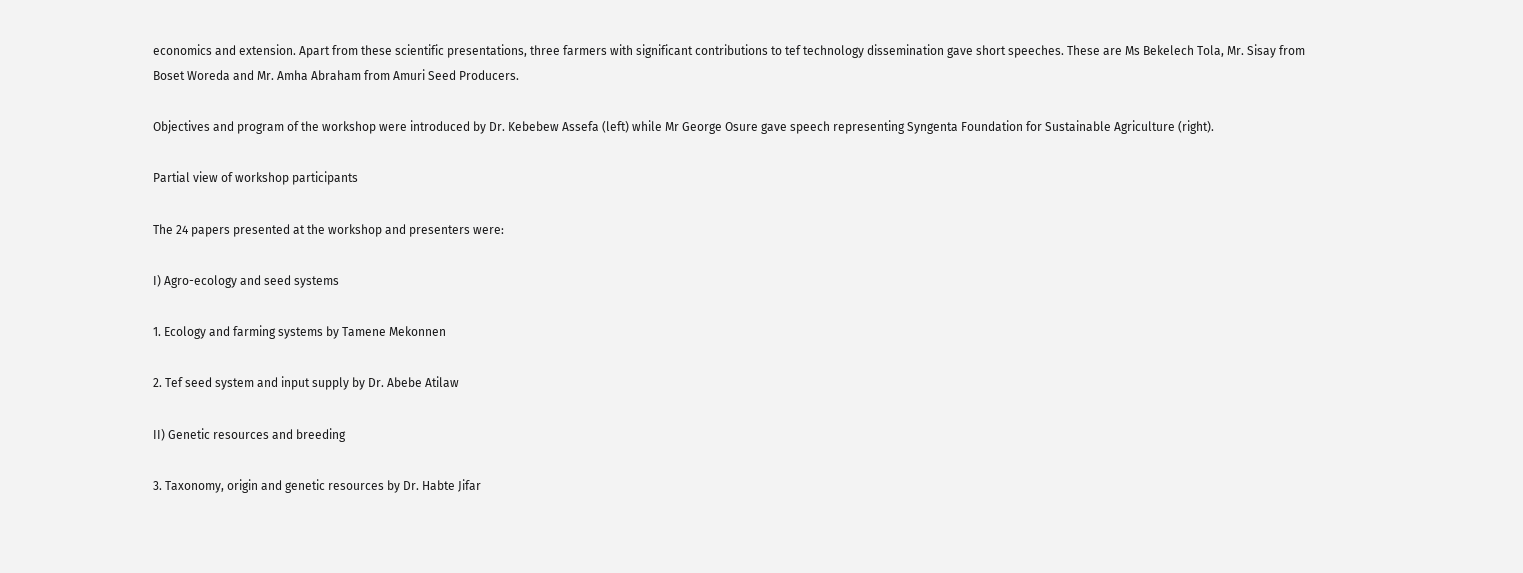economics and extension. Apart from these scientific presentations, three farmers with significant contributions to tef technology dissemination gave short speeches. These are Ms Bekelech Tola, Mr. Sisay from Boset Woreda and Mr. Amha Abraham from Amuri Seed Producers.

Objectives and program of the workshop were introduced by Dr. Kebebew Assefa (left) while Mr George Osure gave speech representing Syngenta Foundation for Sustainable Agriculture (right).

Partial view of workshop participants

The 24 papers presented at the workshop and presenters were:

I) Agro-ecology and seed systems

1. Ecology and farming systems by Tamene Mekonnen

2. Tef seed system and input supply by Dr. Abebe Atilaw

II) Genetic resources and breeding

3. Taxonomy, origin and genetic resources by Dr. Habte Jifar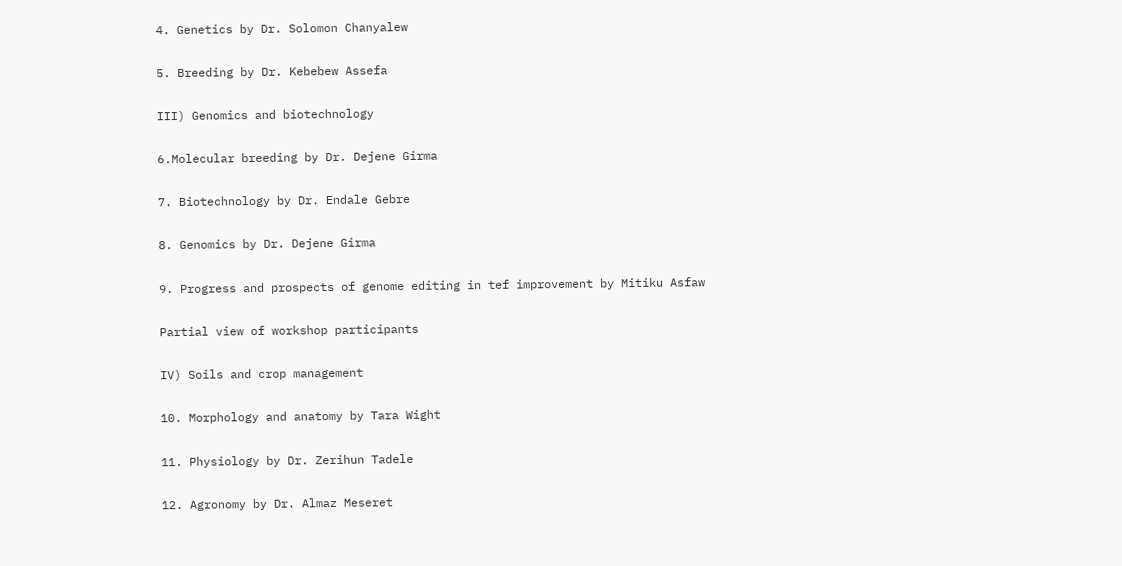4. Genetics by Dr. Solomon Chanyalew

5. Breeding by Dr. Kebebew Assefa

III) Genomics and biotechnology

6.Molecular breeding by Dr. Dejene Girma

7. Biotechnology by Dr. Endale Gebre

8. Genomics by Dr. Dejene Girma

9. Progress and prospects of genome editing in tef improvement by Mitiku Asfaw

Partial view of workshop participants

IV) Soils and crop management

10. Morphology and anatomy by Tara Wight

11. Physiology by Dr. Zerihun Tadele

12. Agronomy by Dr. Almaz Meseret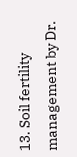13. Soil fertility management by Dr.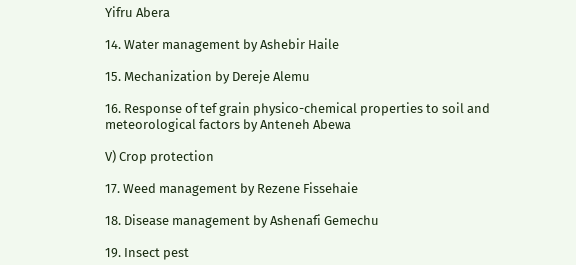Yifru Abera

14. Water management by Ashebir Haile

15. Mechanization by Dereje Alemu

16. Response of tef grain physico-chemical properties to soil and meteorological factors by Anteneh Abewa

V) Crop protection

17. Weed management by Rezene Fissehaie

18. Disease management by Ashenafi Gemechu

19. Insect pest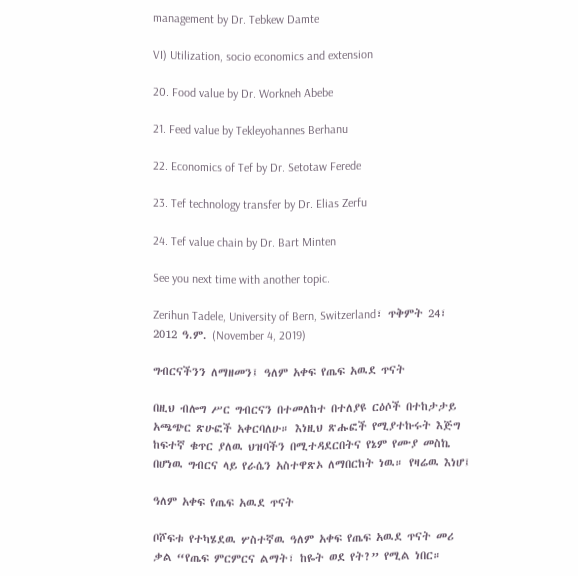management by Dr. Tebkew Damte

VI) Utilization, socio economics and extension

20. Food value by Dr. Workneh Abebe

21. Feed value by Tekleyohannes Berhanu

22. Economics of Tef by Dr. Setotaw Ferede

23. Tef technology transfer by Dr. Elias Zerfu

24. Tef value chain by Dr. Bart Minten

See you next time with another topic.

Zerihun Tadele, University of Bern, Switzerland፣ ጥቅምት 24፣ 2012 ዓ.ም. (November 4, 2019)

ግብርናችንን ለማዘመን፤ ዓለም አቀፍ የጤፍ አዉደ ጥናት

በዚህ ብሎግ ሥር ግብርናን በተመለከተ በተለያዩ ርዕሶች በተከታታይ አጫጭር ጽሁፎች አቀርባለሁ። እነዚህ ጽሑፎች የሚያተኩሩት እጅግ ከፍተኛ ቁጥር ያለዉ ህዝባችን በሚተዳደርበትና የኔም የሙያ መስኬ በሆነዉ ግብርና ላይ የራሴን አስተዋጽኦ ለማበርከት ነዉ። የዛሬዉ እነሆ፤

ዓለም አቀፍ የጤፍ አዉደ ጥናት

ቦሾፍቱ የተካሄደዉ ሦስተኛዉ ዓለም አቀፍ የጤፍ አዉደ ጥናት መሪ ቃል “የጤፍ ምርምርና ልማት፣ ከዬት ወደ የት?” የሚል ነበር።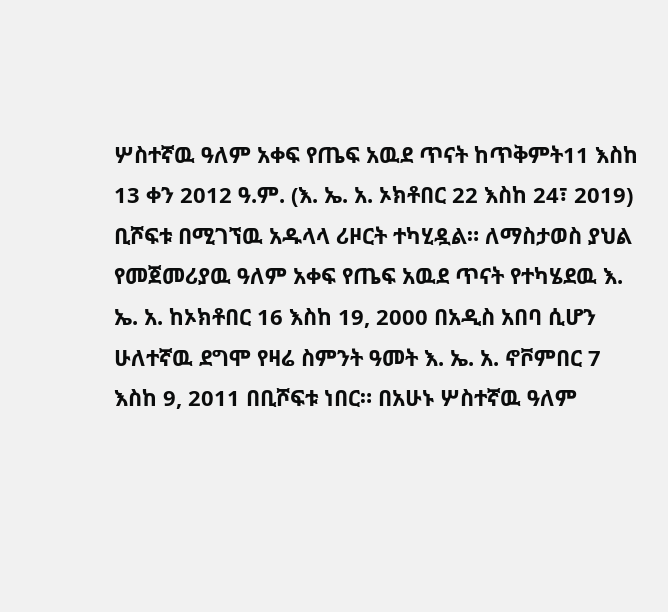ሦስተኛዉ ዓለም አቀፍ የጤፍ አዉደ ጥናት ከጥቅምት11 እስከ 13 ቀን 2012 ዓ.ም. (እ. ኤ. አ. ኦክቶበር 22 እስከ 24፣ 2019) ቢሾፍቱ በሚገኘዉ አዱላላ ሪዞርት ተካሂዷል። ለማስታወስ ያህል የመጀመሪያዉ ዓለም አቀፍ የጤፍ አዉደ ጥናት የተካሄደዉ እ. ኤ. አ. ከኦክቶበር 16 እስከ 19, 2000 በአዲስ አበባ ሲሆን ሁለተኛዉ ደግሞ የዛሬ ስምንት ዓመት እ. ኤ. አ. ኖቮምበር 7 እስከ 9, 2011 በቢሾፍቱ ነበር። በአሁኑ ሦስተኛዉ ዓለም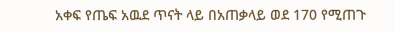አቀፍ የጤፍ አዉደ ጥናት ላይ በአጠቃላይ ወደ 170 የሚጠጉ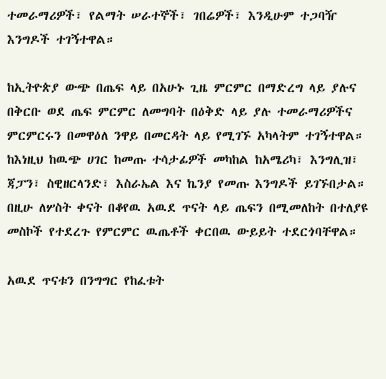ተመራማሪዎች፣ የልማት ሠራተኞች፣ ገበሬዎች፣ እንዲሁም ተጋባዥ እንግዶች ተገኝተዋል።

ከኢትዮጵያ ውጭ በጤፍ ላይ በአሁኑ ጊዜ ምርምር በማድረግ ላይ ያሉና በቅርቡ ወደ ጤፍ ምርምር ለመግባት በዕቅድ ላይ ያሉ ተመራማሪዎችና ምርምርሩን በመዋዕለ ንዋይ በመርዳት ላይ የሚገኙ አካላትም ተገኝተዋል። ከእነዚህ ከዉጭ ሀገር ከመጡ ተሳታፊዎች መካከል ከአሜሪካ፣ እንግሊዝ፣ ጃፓን፣ ስዊዘርላንድ፣ እስራኤል እና ኬንያ የመጡ እንግዶች ይገኙበታል። በዚሁ ለሦስት ቀናት በቆየዉ አዉደ ጥናት ላይ ጤፍን በሚመለከት በተለያዩ መስኮች የተደረጉ የምርምር ዉጤቶች ቀርበዉ ውይይት ተደርጎባቸዋል።

አዉደ ጥናቱን በንግግር የከፈቱት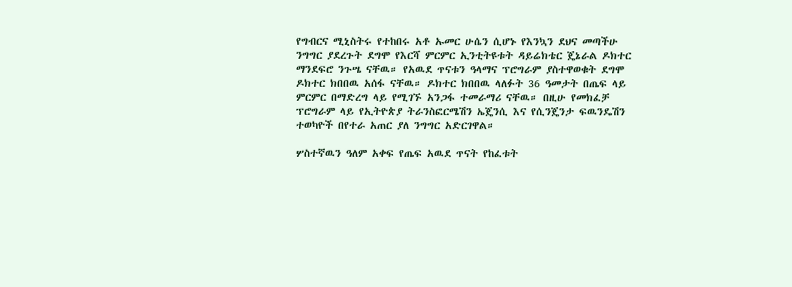የግብርና ሚኒስትሩ የተከበሩ አቶ ኡመር ሁሴን ሲሆኑ የእንኳን ደህና መጣችሁ ንግግር ያደረጉት ደግሞ የእርሻ ምርምር ኢንቲትዩቱት ዳይሬክቴር ጄኔራል ዶክተር ማንደፍሮ ንጉሤ ናቸዉ። የአዉደ ጥናቱን ዓላማና ፕሮግራም ያስተዋወቁት ደግሞ ዶክተር ክበበዉ አሰፋ ናቸዉ። ዶክተር ክበበዉ ላለፉት 36 ዓመታት በጤፍ ላይ ምርምር በማድረግ ላይ የሚገኙ አንጋፋ ተመራማሪ ናቸዉ። በዚሁ የመክፈቻ ፕሮግራም ላይ የኢትዮጵያ ትራንስፎርሜሽን ኤጄንሲ እና የሲንጄንታ ፍዉንዴሽን ተወካዮች በየተራ አጠር ያለ ንግግር አድርገዋል።

ሦስተኛዉን ዓለም አቀፍ የጤፍ አዉደ ጥናት የከፈቱት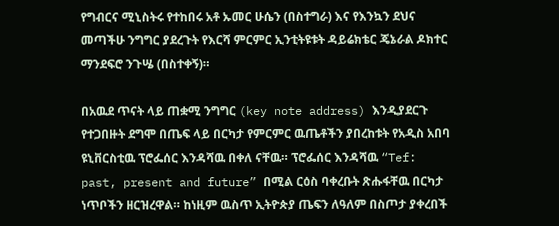የግብርና ሚኒስትሩ የተከበሩ አቶ ኡመር ሁሴን (በስተግራ) እና የእንኳን ደህና መጣችሁ ንግግር ያደረጉት የእርሻ ምርምር ኢንቲትዩቱት ዳይሬክቴር ጄኔራል ዶክተር ማንደፍሮ ንጉሤ (በስተቀኝ)።

በአዉደ ጥናት ላይ ጠቋሚ ንግግር (key note address) እንዲያደርጉ የተጋበዙት ደግሞ በጤፍ ላይ በርካታ የምርምር ዉጤቶችን ያበረከቱት የአዲስ አበባ ዩኒቨርስቲዉ ፕሮፌሰር እንዳሻዉ በቀለ ናቸዉ። ፕሮፌሰር እንዳሻዉ “Tef: past, present and future” በሚል ርዕስ ባቀረቡት ጽሑፋቸዉ በርካታ ነጥቦችን ዘርዝረዋል። ከነዚም ዉስጥ ኢትዮጵያ ጤፍን ለዓለም በስጦታ ያቀረበች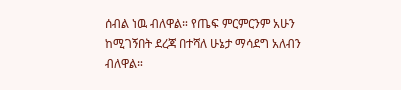ሰብል ነዉ ብለዋል። የጤፍ ምርምርንም አሁን ከሚገኝበት ደረጃ በተሻለ ሁኔታ ማሳደግ አለብን ብለዋል።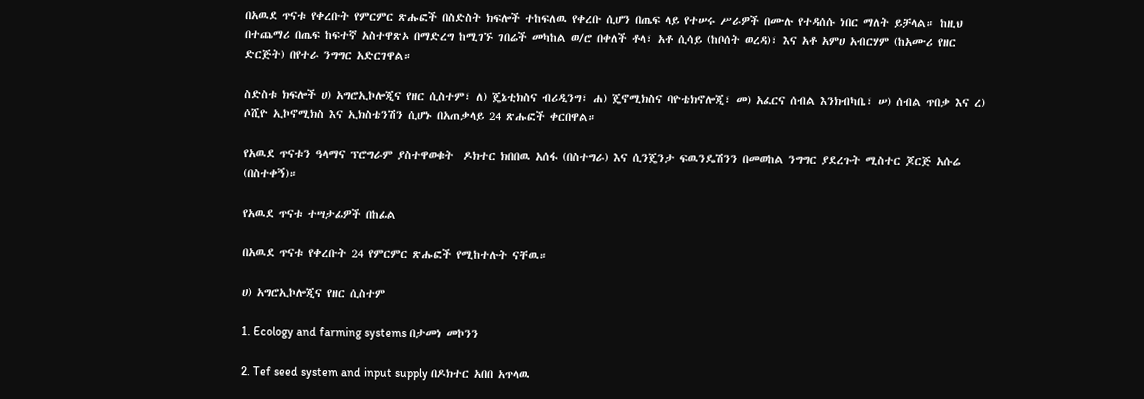በአዉደ ጥናቱ የቀረቡት የምርምር ጽሑፎች በስድስት ክፍሎች ተከፍለዉ የቀረቡ ሲሆን በጤፍ ላይ የተሠሩ ሥራዎች በሙሉ የተዳሰሱ ነበር ማለት ይቻላል። ከዚህ በተጨማሪ በጤፍ ከፍተኛ አስተዋጽኦ በማድረግ ከሚገኙ ገበሬች መካከል ወ/ሮ በቀለች ቶላ፣ አቶ ሲሳይ (ከቦሰት ወረዳ)፣ እና አቶ አምሀ አብርሃም (ከአሙሪ የዘር ድርጅት) በየተራ ንግግር አድርገዋል።

ስድስቱ ክፍሎች ሀ) አግሮኢኮሎጂና የዘር ሲስተም፣ ለ) ጄኔቲክስና ብሪዲንግ፣ ሐ) ጄኖሚክስና ባዮቴክኖሎጂ፣ መ) አፈርና ሰብል እንክብካቤ፣ ሠ) ሰብል ጥበቃ እና ረ) ሶሺዮ ኢኮኖሚክስ እና ኢክስቴንሽን ሲሆኑ በአጠቃላይ 24 ጽሑፎች ቀርበዋል።

የአዉደ ጥናቱን ዓላማና ፕሮግራም ያስተዋወቁት  ዶክተር ክበበዉ አሰፋ (በስተግራ) እና ሲንጄንታ ፍዉንዴሽንን በመወከል ንግግር ያደረጉት ሚስተር ጆርጅ አሱሬ (በስተቀኝ)።

የአዉደ ጥናቱ ተሣታፊዎች በከፊል

በአዉደ ጥናቱ የቀረቡት 24 የምርምር ጽሑፎች የሚከተሉት ናቸዉ።

ሀ) አግሮኢኮሎጂና የዘር ሲስተም

1. Ecology and farming systems በታመነ መኮንን

2. Tef seed system and input supply በዶክተር አበበ አጥላዉ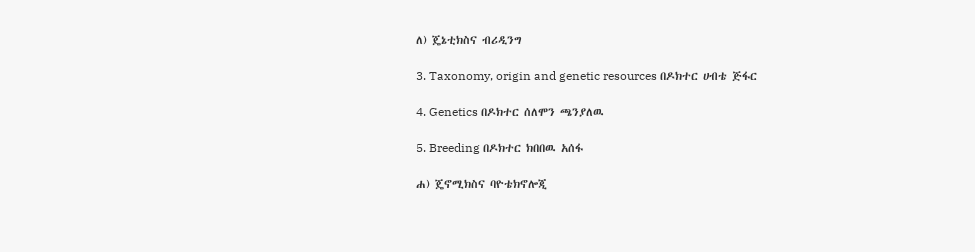ለ) ጄኔቲክስና ብሪዲንግ

3. Taxonomy, origin and genetic resources በዶክተር ሀብቴ ጅፋር

4. Genetics በዶክተር ሰለሞን ጫንያለዉ

5. Breeding በዶክተር ክበበዉ አሰፋ

ሐ) ጄኖሚክስና ባዮቴክኖሎጂ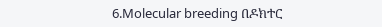6.Molecular breeding በዶክተር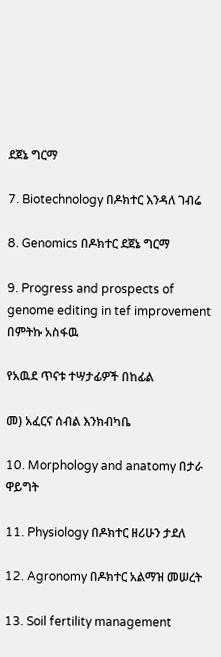ደጀኔ ግርማ

7. Biotechnology በዶክተር እንዳለ ገብሬ

8. Genomics በዶክተር ደጀኔ ግርማ

9. Progress and prospects of genome editing in tef improvement በምትኩ አስፋዉ

የአዉደ ጥናቱ ተሣታፊዎች በከፊል

መ) አፈርና ሰብል እንክብካቤ

10. Morphology and anatomy በታራ ዋይግት

11. Physiology በዶክተር ዘሪሁን ታደለ

12. Agronomy በዶክተር አልማዝ መሠረት

13. Soil fertility management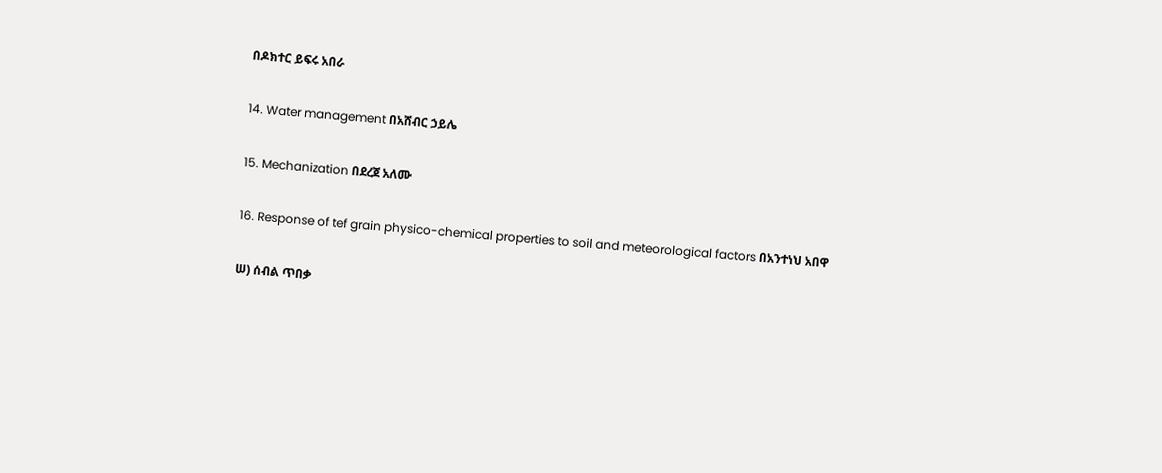በዶክተር ይፍሩ አበራ

14. Water management በአሸብር ኃይሌ

15. Mechanization በደረጀ አለሙ

16. Response of tef grain physico-chemical properties to soil and meteorological factors በአንተነህ አበዋ

ሠ) ሰብል ጥበቃ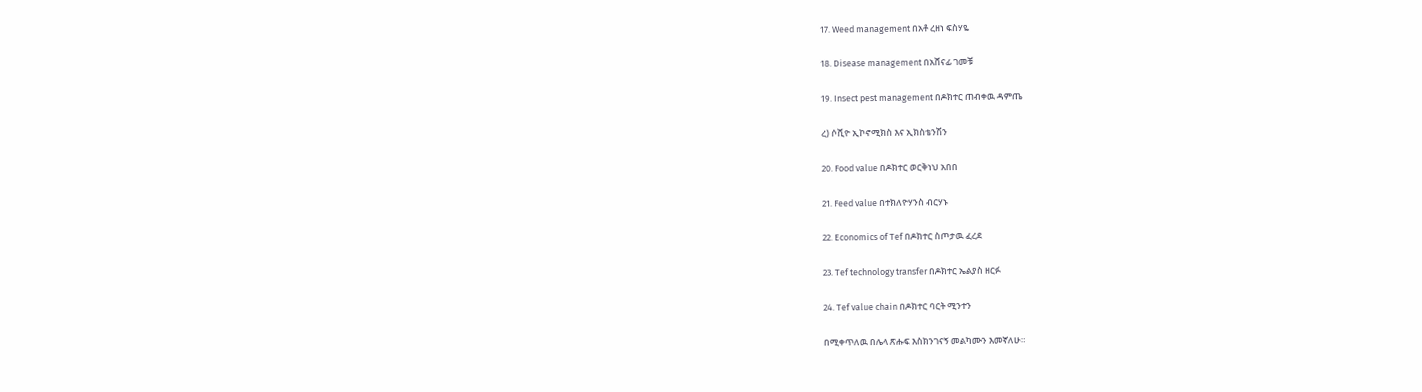17. Weed management በአቶ ረዘነ ፍስሃዬ

18. Disease management በአሸናፊ ገመቹ

19. Insect pest management በዶክተር ጠብቀዉ ዳምጤ

ረ) ሶሺዮ ኢኮኖሚክስ እና ኢክስቴንሽን

20. Food value በዶክተር ወርቅነህ አበበ

21. Feed value በተክለዮሃንስ ብርሃኑ

22. Economics of Tef በዶክተር ስጦታዉ ፈረደ

23. Tef technology transfer በዶክተር ኤልያስ ዘርፉ

24. Tef value chain በዶክተር ባርት ሚንተን

በሚቀጥለዉ በሌላ ጽሑፍ እስክንገናኝ መልካሙን እመኛለሁ።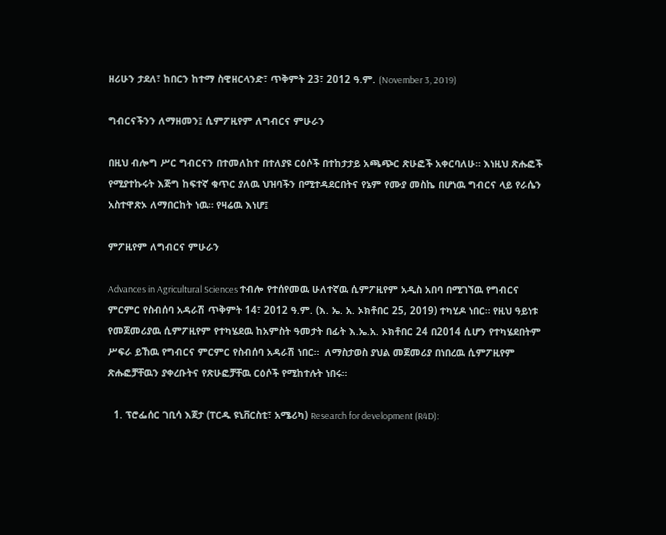ዘሪሁን ታደለ፣ ከበርን ከተማ ስዊዘርላንድ፣ ጥቅምት 23፣ 2012 ዓ.ም. (November 3, 2019)

ግብርናችንን ለማዘመን፤ ሲምፖዚየም ለግብርና ምሁራን

በዚህ ብሎግ ሥር ግብርናን በተመለከተ በተለያዩ ርዕሶች በተከታታይ አጫጭር ጽሁፎች አቀርባለሁ። እነዚህ ጽሑፎች የሚያተኩሩት እጅግ ከፍተኛ ቁጥር ያለዉ ህዝባችን በሚተዳደርበትና የኔም የሙያ መስኬ በሆነዉ ግብርና ላይ የራሴን አስተዋጽኦ ለማበርከት ነዉ። የዛሬዉ እነሆ፤

ምፖዚየም ለግብርና ምሁራን

Advances in Agricultural Sciences ተብሎ የተሰየመዉ ሁለተኛዉ ሲምፖዚየም አዲስ አበባ በሚገኘዉ የግብርና ምርምር የስብሰባ አዳራሽ ጥቅምት 14፣ 2012 ዓ.ም. (እ. ኤ. አ. ኦክቶበር 25, 2019) ተካሂዶ ነበር። የዚህ ዓይነቱ የመጀመሪያዉ ሲምፖዚየም የተካሄደዉ ከአምስት ዓመታት በፊት እ.ኤ.አ. ኦክቶበር 24 በ2014 ሲሆን የተካሄደበትም ሥፍራ ይኸዉ የግብርና ምርምር የስብሰባ አዳራሽ ነበር።  ለማስታወስ ያህል መጀመሪያ በነበረዉ ሲምፖዚየም ጽሑፎቻቸዉን ያቀረቡትና የጽሁፎቻቸዉ ርዕሶች የሚከተሉት ነበሩ።

  1. ፕሮፌሰር ገቢሳ እጀታ (ፐርዱ ዩኒቨርስቲ፣ አሜሪካ) Research for development (R4D):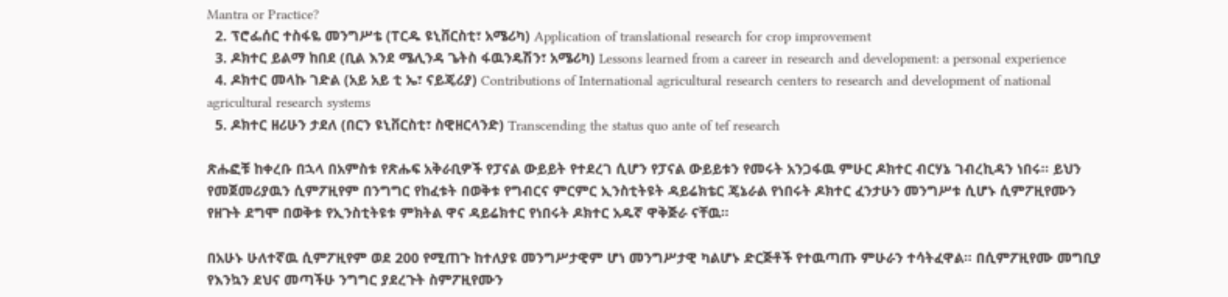Mantra or Practice?
  2. ፕሮፌሰር ተስፋዬ መንግሥቴ (ፐርዱ ዩኒቨርስቲ፣ አሜሪካ) Application of translational research for crop improvement
  3. ዶክተር ይልማ ከበደ (ቢል እንደ ሜሊንዳ ጌትስ ፋዉንዴሽን፣ አሜሪካ) Lessons learned from a career in research and development: a personal experience
  4. ዶክተር መላኩ ገድል (አይ አይ ቲ ኤ፣ ናይጄሪያ) Contributions of International agricultural research centers to research and development of national agricultural research systems
  5. ዶክተር ዘሪሁን ታደለ (በርን ዩኒቨርስቲ፣ ስዊዘርላንድ) Transcending the status quo ante of tef research

ጽሑፎቹ ከቀረቡ በኋላ በአምስቱ የጽሑፍ አቅራቢዎች የፓናል ውይይት የተደረገ ሲሆን የፓናል ውይይቱን የመሩት አንጋፋዉ ምሁር ዶክተር ብርሃኔ ገብረኪዳን ነበሩ። ይህን የመጀመሪያዉን ሲምፖዚየም በንግግር የከፈቱት በወቅቱ የግብርና ምርምር ኢንስቲትዩት ዳይሬክቴር ጄኔራል የነበሩት ዶክተር ፈንታሁን መንግሥቱ ሲሆኑ ሲምፖዚየሙን የዘጉት ደግሞ በወቅቱ የኢንስቲትዩቱ ምክትል ዋና ዳይሬክተር የነበሩት ዶክተር አዱኛ ዋቅጅራ ናቸዉ።

በአሁኑ ሁለተኛዉ ሲምፖዚየም ወደ 200 የሚጠጉ ከተለያዩ መንግሥታዊም ሆነ መንግሥታዊ ካልሆኑ ድርጅቶች የተዉጣጡ ምሁራን ተሳትፈዋል። በሲምፖዚየሙ መግቢያ የእንኳን ደህና መጣችሁ ንግግር ያደረጉት ስምፖዚየሙን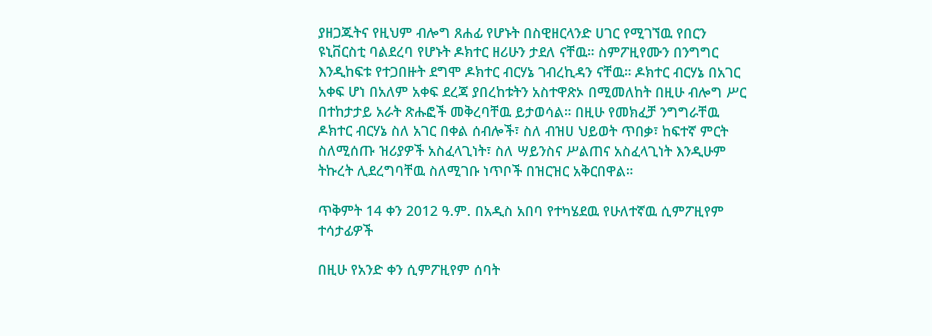ያዘጋጁትና የዚህም ብሎግ ጸሐፊ የሆኑት በስዊዘርላንድ ሀገር የሚገኘዉ የበርን ዩኒቨርስቲ ባልደረባ የሆኑት ዶክተር ዘሪሁን ታደለ ናቸዉ። ስምፖዚየሙን በንግግር እንዲከፍቱ የተጋበዙት ደግሞ ዶክተር ብርሃኔ ገብረኪዳን ናቸዉ። ዶክተር ብርሃኔ በአገር አቀፍ ሆነ በአለም አቀፍ ደረጃ ያበረከቱትን አስተዋጽኦ በሚመለከት በዚሁ ብሎግ ሥር በተከታታይ አራት ጽሑፎች መቅረባቸዉ ይታወሳል። በዚሁ የመክፈቻ ንግግራቸዉ ዶክተር ብርሃኔ ስለ አገር በቀል ሰብሎች፣ ስለ ብዝሀ ህይወት ጥበቃ፣ ከፍተኛ ምርት ስለሚሰጡ ዝሪያዎች አስፈላጊነት፣ ስለ ሣይንስና ሥልጠና አስፈላጊነት እንዲሁም ትኩረት ሊደረግባቸዉ ስለሚገቡ ነጥቦች በዝርዝር አቅርበዋል።

ጥቅምት 14 ቀን 2012 ዓ.ም. በአዲስ አበባ የተካሄደዉ የሁለተኛዉ ሲምፖዚየም ተሳታፊዎች

በዚሁ የአንድ ቀን ሲምፖዚየም ሰባት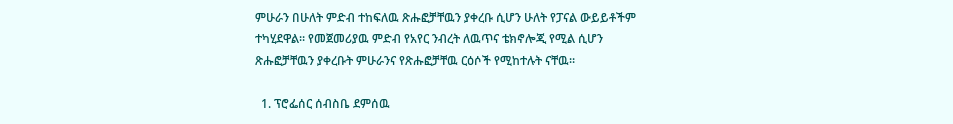ምሁራን በሁለት ምድብ ተከፍለዉ ጽሑፎቻቸዉን ያቀረቡ ሲሆን ሁለት የፓናል ውይይቶችም ተካሂደዋል። የመጀመሪያዉ ምድብ የአየር ንብረት ለዉጥና ቴክኖሎጂ የሚል ሲሆን ጽሑፎቻቸዉን ያቀረቡት ምሁራንና የጽሑፎቻቸዉ ርዕሶች የሚከተሉት ናቸዉ።

  1. ፕሮፌሰር ሰብስቤ ደምሰዉ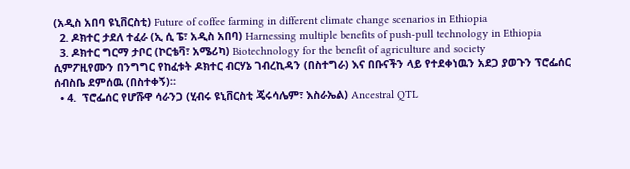(አዲስ አበባ ዩኒቨርስቲ) Future of coffee farming in different climate change scenarios in Ethiopia
  2. ዶክተር ታደለ ተፈራ (ኢ ሲ ፔ፣ አዲስ አበባ) Harnessing multiple benefits of push-pull technology in Ethiopia
  3. ዶክተር ግርማ ታቦር (ኮርቴቫ፣ አሜሪካ) Biotechnology for the benefit of agriculture and society
ሲምፖዚየሙን በንግግር የከፈቱት ዶክተር ብርሃኔ ገብረኪዳን (በስተግራ) እና በቡናችን ላይ የተደቀነዉን አደጋ ያወጉን ፕሮፌሰር ሰብስቤ ደምሰዉ (በስተቀኝ)።
  • 4.  ፕሮፌሰር የሆሹዋ ሳራንጋ (ሂብሩ ዩኒቨርስቲ ጄሩሳሌም፣ እስራኤል) Ancestral QTL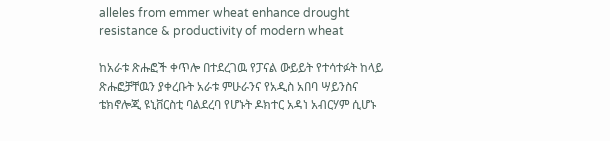alleles from emmer wheat enhance drought resistance & productivity of modern wheat

ከአራቱ ጽሑፎች ቀጥሎ በተደረገዉ የፓናል ውይይት የተሳተፉት ከላይ ጽሑፎቻቸዉን ያቀረቡት አራቱ ምሁራንና የአዲስ አበባ ሣይንስና ቴክኖሎጂ ዩኒቨርስቲ ባልደረባ የሆኑት ዶክተር አዳነ አብርሃም ሲሆኑ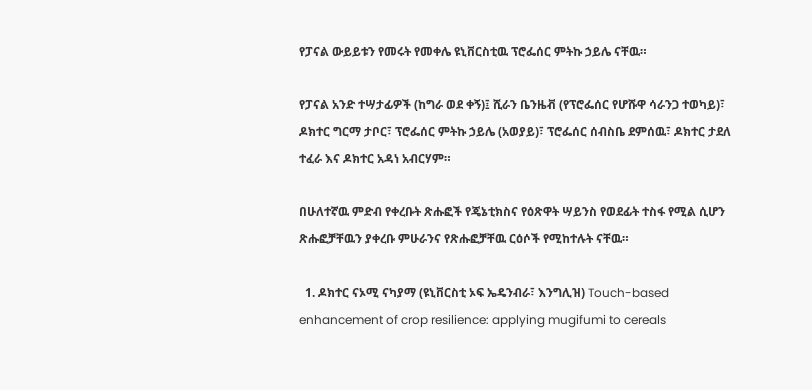የፓናል ውይይቱን የመሩት የመቀሌ ዩኒቨርስቲዉ ፕሮፌሰር ምትኩ ኃይሌ ናቸዉ።

የፓናል አንድ ተሣታፊዎች (ከግራ ወደ ቀኝ)፤ ሺራን ቤንዜቭ (የፕሮፌሰር የሆሹዋ ሳራንጋ ተወካይ)፣ ዶክተር ግርማ ታቦር፣ ፕሮፌሰር ምትኩ ኃይሌ (አወያይ)፣ ፕሮፌሰር ሰብስቤ ደምሰዉ፣ ዶክተር ታደለ ተፈራ እና ዶክተር አዳነ አብርሃም።

በሁለተኛዉ ምድብ የቀረቡት ጽሑፎች የጄኔቲክስና የዕጽዋት ሣይንስ የወደፊት ተስፋ የሚል ሲሆን ጽሑፎቻቸዉን ያቀረቡ ምሁራንና የጽሑፎቻቸዉ ርዕሶች የሚከተሉት ናቸዉ።

  1. ዶክተር ናኦሚ ናካያማ (ዩኒቨርስቲ ኦፍ ኤዴንብራ፣ እንግሊዝ) Touch-based enhancement of crop resilience: applying mugifumi to cereals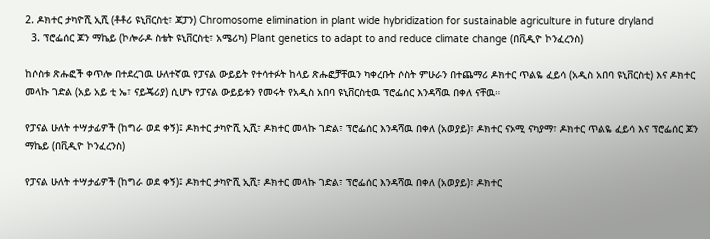2. ዶክተር ታካዮሺ ኢሺ (ቶቶሪ ዩኒቨርስቲ፣ ጃፓን) Chromosome elimination in plant wide hybridization for sustainable agriculture in future dryland
  3. ፕሮፌሰር ጆን ማኬይ (ኮሎራዶ ስቴት ዩኒቨርስቲ፣ አሜሪካ) Plant genetics to adapt to and reduce climate change (በቪዲዮ ኮንፈረንስ)

ከሶስቱ ጽሑፎች ቀጥሎ በተደረገዉ ሁለተኛዉ የፓናል ውይይት የተሳተፉት ከላይ ጽሑፎቻቸዉን ካቀረቡት ሶስት ምሁራን በተጨማሪ ዶክተር ጥልዬ ፈይሳ (አዲስ አበባ ዩኒቨርስቲ) እና ዶክተር መላኩ ገድል (አይ አይ ቲ ኤ፣ ናይጄሪያ) ሲሆኑ የፓናል ውይይቱን የመሩት የአዲስ አበባ ዩኒቨርስቲዉ ፕሮፌሰር እንዳሻዉ በቀለ ናቸዉ።

የፓናል ሁለት ተሣታፊዎች (ከግራ ወደ ቀኝ)፤ ዶክተር ታካዮሺ ኢሺ፣ ዶክተር መላኩ ገድል፣ ፕሮፌሰር እንዳሻዉ በቀለ (አወያይ)፣ ዶክተር ናኦሚ ናካያማ፣ ዶክተር ጥልዬ ፈይሳ እና ፕሮፌሰር ጆን ማኬይ (በቪዲዮ ኮንፈረንስ)

የፓናል ሁለት ተሣታፊዎች (ከግራ ወደ ቀኝ)፤ ዶክተር ታካዮሺ ኢሺ፣ ዶክተር መላኩ ገድል፣ ፕሮፌሰር እንዳሻዉ በቀለ (አወያይ)፣ ዶክተር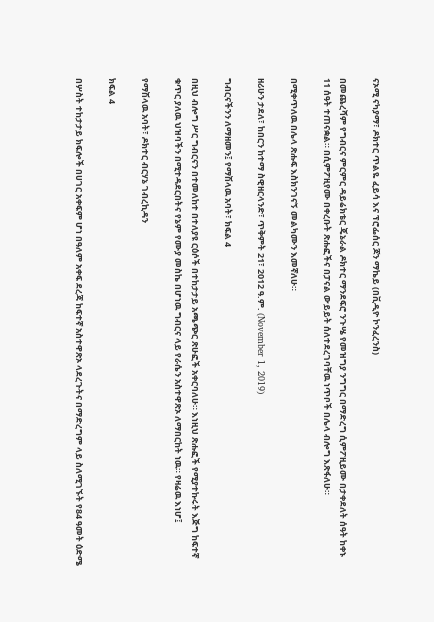ናኦሚ ናካያማ፣ ዶክተር ጥልዬ ፈይሳ እና ፕሮፌሰር ጆን ማኬይ (በቪዲዮ ኮንፈረንስ)

በመጨረሻም የግብርና ምርምር ዳይሬክቴር ጄኔራል ዶክተር ማንደፍሮ ንጉሤ የመዝግያ ንግግር በማድረግ ሲምፖዚይሙ በታቀደለት ሰዓት ከቀኑ 11 ሰዓት ተጠናቋል። በሲምፖዚየሙ በቀረቡት ጽሑፎችና በፓናል ውይይት ሰለተደረገባቸዉ ነጥቦች በሌላ ብሎግ እጽፋለሁ።

በሚቀጥለዉ በሌላ ጽሑፍ እስክንገናኝ መልካሙን እመኛለሁ።

ዘሪሁን ታደለ፣ ከበርን ከተማ ስዊዘርላንድ፣ ጥቅምት 21፣ 2012 ዓ.ም. (November 1, 2019)

ግብርናችንን ለማዘመን፤ የማሽላዉ አባት፣ ክፍል 4

በዚህ ብሎግ ሥር ግብርናን በተመለከተ በተለያዩ ርዕሶች በተከታታይ አጫጭር ጽሁፎች አቀርባለሁ። እነዚህ ጽሑፎች የሚያተኩሩት እጅግ ከፍተኛ ቁጥር ያለዉ ህዝባችን በሚተዳደርበትና የኔም የሙያ መስኬ በሆነዉ ግብርና ላይ የራሴን አስተዋጽኦ ለማበርከት ነዉ። የዛሬዉ እነሆ፤

የማሽላዉ አባት፣ ዶክተር ብርሃኔ ገብረኪዳን

ክፍል 4

በሦስት ተከታታይ ክፍሎች በሀገር አቀፍም ሆነ በዓለም አቀፍ ደረጃ ከፍተኛ አስተዋጽኦ ላደረጉትና በማድረግም ላይ ስለሚገኙት የ84 ዓመት ዕድሜ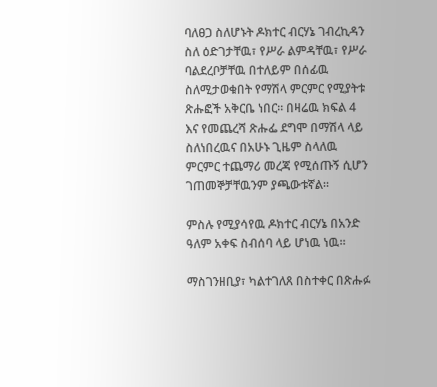ባለፀጋ ስለሆኑት ዶክተር ብርሃኔ ገብረኪዳን ስለ ዕድገታቸዉ፣ የሥራ ልምዳቸዉ፣ የሥራ ባልደረቦቻቸዉ በተለይም በሰፊዉ ስለሚታወቁበት የማሽላ ምርምር የሚያትቱ ጽሑፎች አቅርቤ ነበር። በዛሬዉ ክፍል 4 እና የመጨረሻ ጽሑፌ ደግሞ በማሽላ ላይ ስለነበረዉና በአሁኑ ጊዜም ስላለዉ ምርምር ተጨማሪ መረጃ የሚሰጡኝ ሲሆን ገጠመኞቻቸዉንም ያጫውቱኛል።

ምስሉ የሚያሳየዉ ዶክተር ብርሃኔ በአንድ ዓለም አቀፍ ስብሰባ ላይ ሆነዉ ነዉ።

ማስገንዘቢያ፣ ካልተገለጸ በስተቀር በጽሑፉ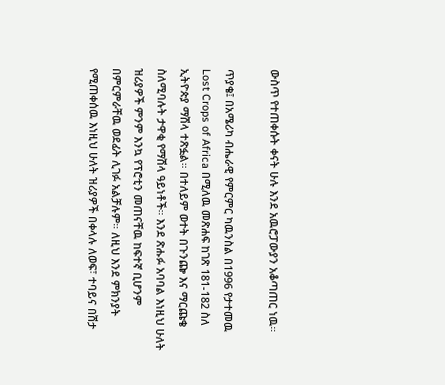ውስጥ የተጠቀሱት ቀናት ሁሉ እንደ አዉሮፓውያን አቆጣጠር ነዉ።

ጥያቄ፤ በአሜሪካ ብሔራዊ የምርምር ካዉንስል በ1996 የታተመዉ Lost Crops of Africa በሚለዉ መጽሐፍ ከገጽ 181-182 ስለ ኢትዮጵያ ማሽላ ተጽፏል። በተለይም ወተት በጉንጬ እና ማርጩቄ ስለሚባሉት ታዋቂ የማሽላ ዓይነቶች። እንደ ጽሑፉ አባባል እነዚህ ሁለት ዝሪያዎች ምንም እንኳ የፕሮቲን መጠናቸዉ ከፍተኛ ቢሆንም በምርምራቸዉ ወደፊት ሊገፉ አልቻሉም። ለዚህ እንደ ምክንያት የሚጠቀሰዉ እነዚህ ሁለት ዝሪያዎች በቀላሉ ለወፍ፣ ተባይና በሽታ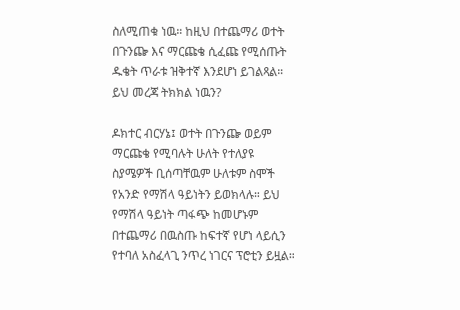ስለሚጠቁ ነዉ። ከዚህ በተጨማሪ ወተት በጉንጬ እና ማርጩቄ ሲፈጩ የሚሰጡት ዱቄት ጥራቱ ዝቅተኛ እንደሆነ ይገልጻል። ይህ መረጃ ትክክል ነዉን?

ዶክተር ብርሃኔ፤ ወተት በጉንጬ ወይም ማርጩቄ የሚባሉት ሁለት የተለያዩ ስያሜዎች ቢሰጣቸዉም ሁለቱም ስሞች የአንድ የማሽላ ዓይነትን ይወክላሉ። ይህ የማሽላ ዓይነት ጣፋጭ ከመሆኑም በተጨማሪ በዉስጡ ከፍተኛ የሆነ ላይሲን የተባለ አስፈላጊ ንጥረ ነገርና ፕሮቲን ይዟል።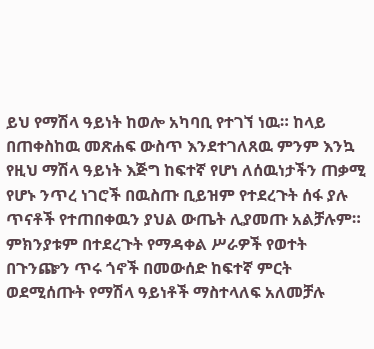ይህ የማሽላ ዓይነት ከወሎ አካባቢ የተገኘ ነዉ። ከላይ በጠቀስከዉ መጽሐፍ ውስጥ እንደተገለጸዉ ምንም እንኳ የዚህ ማሽላ ዓይነት እጅግ ከፍተኛ የሆነ ለሰዉነታችን ጠቃሚ የሆኑ ንጥረ ነገሮች በዉስጡ ቢይዝም የተደረጉት ሰፋ ያሉ ጥናቶች የተጠበቀዉን ያህል ውጤት ሊያመጡ አልቻሉም። ምክንያቱም በተደረጉት የማዳቀል ሥራዎች የወተት በጉንጬን ጥሩ ጎኖች በመውሰድ ከፍተኛ ምርት ወደሚሰጡት የማሽላ ዓይነቶች ማስተላለፍ አለመቻሉ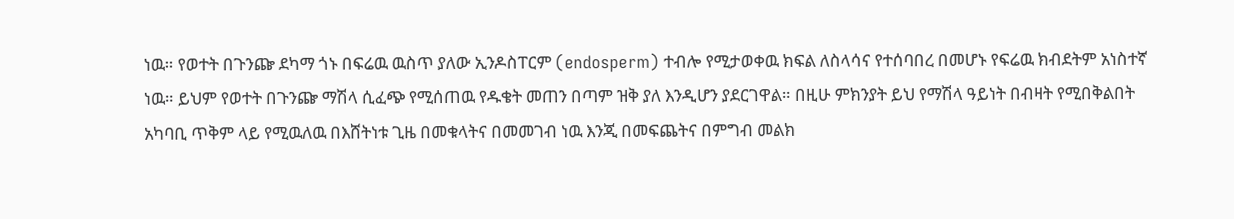ነዉ። የወተት በጉንጬ ደካማ ጎኑ በፍሬዉ ዉስጥ ያለው ኢንዶስፐርም (endosperm) ተብሎ የሚታወቀዉ ክፍል ለስላሳና የተሰባበረ በመሆኑ የፍሬዉ ክብደትም አነስተኛ ነዉ። ይህም የወተት በጉንጬ ማሽላ ሲፈጭ የሚሰጠዉ የዱቄት መጠን በጣም ዝቅ ያለ እንዲሆን ያደርገዋል። በዚሁ ምክንያት ይህ የማሽላ ዓይነት በብዛት የሚበቅልበት አካባቢ ጥቅም ላይ የሚዉለዉ በእሸትነቱ ጊዜ በመቁላትና በመመገብ ነዉ እንጂ በመፍጨትና በምግብ መልክ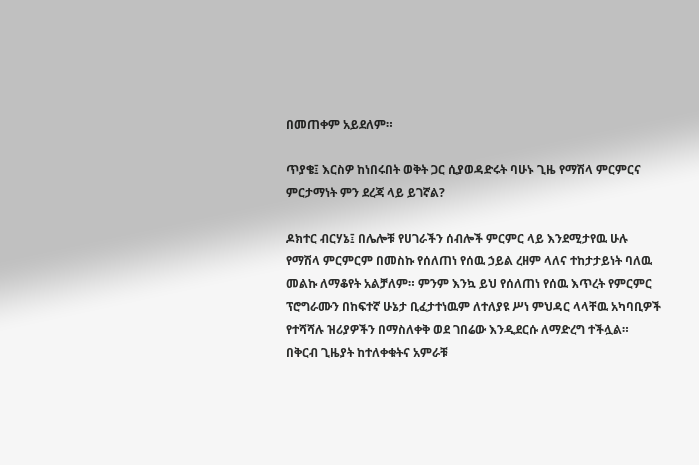በመጠቀም አይደለም።

ጥያቄ፤ እርስዎ ከነበሩበት ወቅት ጋር ሲያወዳድሩት ባሁኑ ጊዜ የማሽላ ምርምርና ምርታማነት ምን ደረጃ ላይ ይገኛል?

ዶክተር ብርሃኔ፤ በሌሎቹ የሀገራችን ሰብሎች ምርምር ላይ እንደሚታየዉ ሁሉ የማሽላ ምርምርም በመስኩ የሰለጠነ የሰዉ ኃይል ረዘም ላለና ተከታታይነት ባለዉ መልኩ ለማቆየት አልቻለም። ምንም እንኳ ይህ የሰለጠነ የሰዉ እጥረት የምርምር ፕሮግራሙን በከፍተኛ ሁኔታ ቢፈታተነዉም ለተለያዩ ሥነ ምህዳር ላላቸዉ አካባቢዎች የተሻሻሉ ዝሪያዎችን በማስለቀቅ ወደ ገበሬው እንዲደርሱ ለማድረግ ተችሏል። በቅርብ ጊዜያት ከተለቀቁትና አምራቹ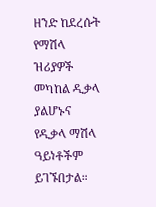ዘንድ ከደረሱት የማሽላ ዝሪያዎች መካከል ዲቃላ ያልሆኑና የዲቃላ ማሽላ ዓይነቶችም ይገኙበታል።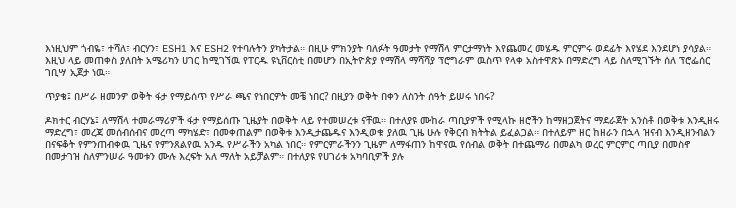እነዚህም ጎብዬ፣ ተሻለ፣ ብርሃን፣ ESH1 እና ESH2 የተባሉትን ያካትታል። በዚሁ ምክንያት ባለፉት ዓመታት የማሽላ ምርታማነት እየጨመረ መሄዱ ምርምሩ ወደፊት እየሄደ እንደሆነ ያሳያል። እዚህ ላይ መጠቀስ ያለበት አሜሪካን ሀገር ከሚገኘዉ የፐርዱ ዩኒቨርስቲ በመሆን በኢትዮጵያ የማሽላ ማሻሻያ ፕሮግራም ዉስጥ የላቀ አስተዋጽኦ በማድረግ ላይ ስለሚገኙት ሰለ ፕሮፌሰር ገቢሣ ኢጀታ ነዉ።

ጥያቄ፤ በሥራ ዘመንዎ ወቅት ፋታ የማይሰጥ የሥራ ጫና የነበርዎት መቼ ነበር? በዚያን ወቅት በቀን ለስንት ሰዓት ይሠሩ ነበሩ?

ዶክተር ብርሃኔ፤ ለማሽላ ተመራማሪዎች ፋታ የማይሰጡ ጊዜያት በወቅት ላይ የተመሠረቱ ናቸዉ። በተለያዩ ሙከራ ጣቢያዎች የሚላኩ ዘሮችን ከማዘጋጀትና ማደራጀት አንስቶ በወቅቱ እንዲዘሩ ማድረግ፣ መረጃ መሰብሰብና መረጣ ማካሄድ፣ በመቀጠልም በወቅቱ እንዲታጨዱና እንዲወቁ ያለዉ ጊዜ ሁሉ የቅርብ ክትትል ይፈልጋል። በተለይም ዘር ከዘራን በኋላ ዝናብ እንዲዘንብልን በናፍቆት የምንጠብቀዉ ጊዜና የምንጸልየዉ አንዱ የሥራችን አካል ነበር። የምርምራችንን ጊዜም ለማፋጠን ከዋናዉ የሰብል ወቅት በተጨማሪ በመልካ ወረር ምርምር ጣቢያ በመስኖ በመታገዝ ስለምንሠራ ዓመቱን ሙሉ እረፍት አለ ማለት አይቻልም። በተለያዩ የሀገሪቱ አካባቢዎች ያሉ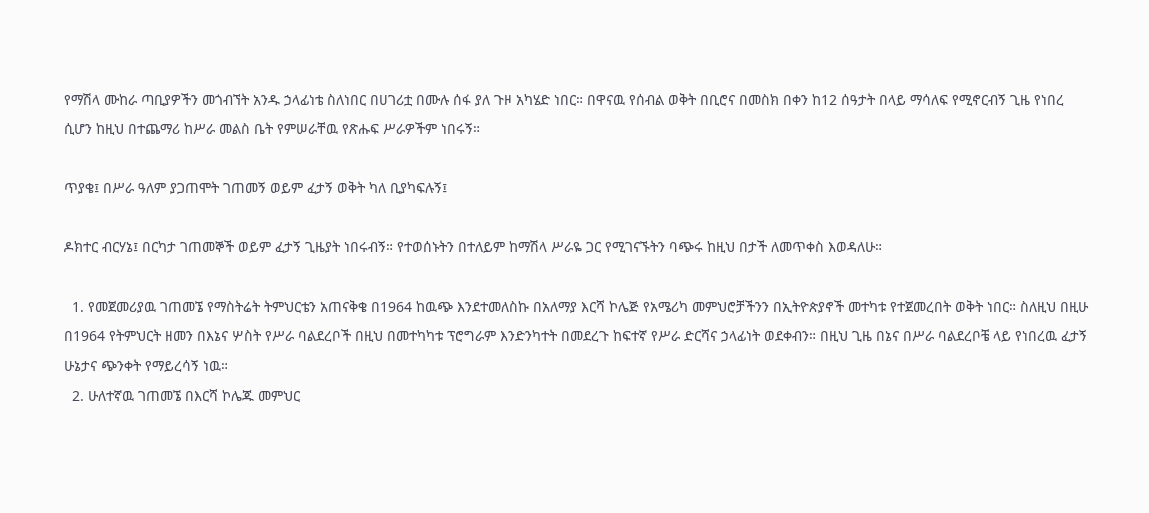የማሽላ ሙከራ ጣቢያዎችን መጎብኘት አንዱ ኃላፊነቴ ስለነበር በሀገሪቷ በሙሉ ሰፋ ያለ ጉዞ አካሄድ ነበር። በዋናዉ የሰብል ወቅት በቢሮና በመስክ በቀን ከ12 ሰዓታት በላይ ማሳለፍ የሚኖርብኝ ጊዜ የነበረ ሲሆን ከዚህ በተጨማሪ ከሥራ መልስ ቤት የምሠራቸዉ የጽሑፍ ሥራዎችም ነበሩኝ።

ጥያቄ፤ በሥራ ዓለም ያጋጠሞት ገጠመኝ ወይም ፈታኝ ወቅት ካለ ቢያካፍሉኝ፤

ዶክተር ብርሃኔ፤ በርካታ ገጠመኞች ወይም ፈታኝ ጊዜያት ነበሩብኝ። የተወሰኑትን በተለይም ከማሽላ ሥራዬ ጋር የሚገናኙትን ባጭሩ ከዚህ በታች ለመጥቀስ እወዳለሁ።

  1. የመጀመሪያዉ ገጠመኜ የማስትሬት ትምህርቴን አጠናቅቄ በ1964 ከዉጭ እንደተመለስኩ በአለማያ እርሻ ኮሌጅ የአሜሪካ መምህሮቻችንን በኢትዮጵያኖች መተካቱ የተጀመረበት ወቅት ነበር። ስለዚህ በዚሁ በ1964 የትምህርት ዘመን በእኔና ሦስት የሥራ ባልደረቦች በዚህ በመተካካቱ ፕሮግራም እንድንካተት በመደረጉ ከፍተኛ የሥራ ድርሻና ኃላፊነት ወደቀብን። በዚህ ጊዜ በኔና በሥራ ባልደረቦቼ ላይ የነበረዉ ፈታኝ ሁኔታና ጭንቀት የማይረሳኝ ነዉ።
  2. ሁለተኛዉ ገጠመኜ በእርሻ ኮሌጁ መምህር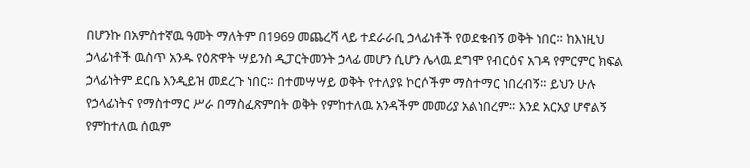በሆንኩ በአምስተኛዉ ዓመት ማለትም በ1969 መጨረሻ ላይ ተደራራቢ ኃላፊነቶች የወደቁብኝ ወቅት ነበር። ከእነዚህ ኃላፊነቶች ዉስጥ አንዱ የዕጽዋት ሣይንስ ዲፓርትመንት ኃላፊ መሆን ሲሆን ሌላዉ ደግሞ የብርዕና አገዳ የምርምር ክፍል ኃላፊነትም ደርቤ እንዲይዝ መደረጉ ነበር። በተመሣሣይ ወቅት የተለያዩ ኮርሶችም ማስተማር ነበረብኝ። ይህን ሁሉ የኃላፊነትና የማስተማር ሥራ በማስፈጽምበት ወቅት የምከተለዉ አንዳችም መመሪያ አልነበረም። እንደ አርአያ ሆኖልኝ የምከተለዉ ሰዉም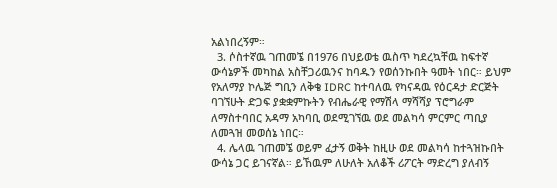አልነበረኝም።
  3. ሶስተኛዉ ገጠመኜ በ1976 በህይወቴ ዉስጥ ካደረኳቸዉ ከፍተኛ ውሳኔዎች መካከል አስቸጋሪዉንና ከባዱን የወሰንኩበት ዓመት ነበር። ይህም የአለማያ ኮሌጅ ግቢን ለቅቄ IDRC ከተባለዉ የካናዳዉ የዕርዳታ ድርጅት ባገኘሁት ድጋፍ ያቋቋምኩትን የብሔራዊ የማሽላ ማሻሻያ ፕሮግራም ለማስተባበር አዳማ አካባቢ ወደሚገኘዉ ወደ መልካሳ ምርምር ጣቢያ ለመጓዝ መወሰኔ ነበር።
  4. ሌላዉ ገጠመኜ ወይም ፈታኝ ወቅት ከዚሁ ወደ መልካሳ ከተጓዝኩበት ውሳኔ ጋር ይገናኛል። ይኸዉም ለሁለት አለቆች ሪፖርት ማድረግ ያለብኝ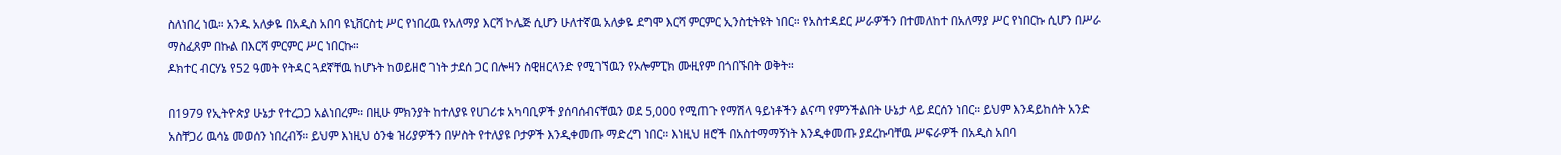ስለነበረ ነዉ። አንዱ አለቃዬ በአዲስ አበባ ዩኒቨርስቲ ሥር የነበረዉ የአለማያ እርሻ ኮሌጅ ሲሆን ሁለተኛዉ አለቃዬ ደግሞ እርሻ ምርምር ኢንስቲትዩት ነበር። የአስተዳደር ሥራዎችን በተመለከተ በአለማያ ሥር የነበርኩ ሲሆን በሥራ ማስፈጸም በኩል በእርሻ ምርምር ሥር ነበርኩ።
ዶክተር ብርሃኔ የ52 ዓመት የትዳር ጓደኛቸዉ ከሆኑት ከወይዘሮ ገነት ታደሰ ጋር በሎዛን ስዊዘርላንድ የሚገኘዉን የኦሎምፒክ ሙዚየም በጎበኙበት ወቅት።

በ1979 የኢትዮጵያ ሁኔታ የተረጋጋ አልነበረም። በዚሁ ምክንያት ከተለያዩ የሀገሪቱ አካባቢዎች ያሰባሰብናቸዉን ወደ 5,000 የሚጠጉ የማሽላ ዓይነቶችን ልናጣ የምንችልበት ሁኔታ ላይ ደርሰን ነበር። ይህም እንዳይከሰት አንድ አስቸጋሪ ዉሳኔ መወሰን ነበረብኝ። ይህም እነዚህ ዕንቁ ዝሪያዎችን በሦስት የተለያዩ ቦታዎች እንዲቀመጡ ማድረግ ነበር። እነዚህ ዘሮች በአስተማማኝነት እንዲቀመጡ ያደረኩባቸዉ ሥፍራዎች በአዲስ አበባ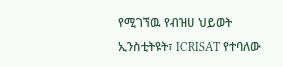የሚገኘዉ የብዝሀ ህይወት ኢንስቲትዩት፣ ICRISAT የተባለው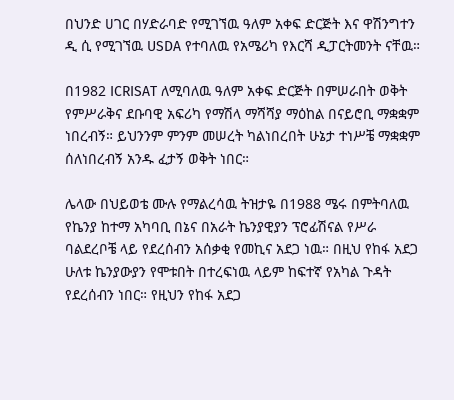በህንድ ሀገር በሃድራባድ የሚገኘዉ ዓለም አቀፍ ድርጅት እና ዋሽንግተን ዲ ሲ የሚገኘዉ USDA የተባለዉ የአሜሪካ የእርሻ ዲፓርትመንት ናቸዉ።

በ1982 ICRISAT ለሚባለዉ ዓለም አቀፍ ድርጅት በምሠራበት ወቅት የምሥራቅና ደቡባዊ አፍሪካ የማሽላ ማሻሻያ ማዕከል በናይሮቢ ማቋቋም ነበረብኝ። ይህንንም ምንም መሠረት ካልነበረበት ሁኔታ ተነሥቼ ማቋቋም ሰለነበረብኝ አንዱ ፈታኝ ወቅት ነበር።

ሌላው በህይወቴ ሙሉ የማልረሳዉ ትዝታዬ በ1988 ሜሩ በምትባለዉ የኬንያ ከተማ አካባቢ በኔና በአራት ኬንያዊያን ፕሮፊሽናል የሥራ ባልደረቦቼ ላይ የደረሰብን አሰቃቂ የመኪና አደጋ ነዉ። በዚህ የከፋ አደጋ ሁለቱ ኬንያውያን የሞቱበት በተረፍነዉ ላይም ከፍተኛ የአካል ጉዳት የደረሰብን ነበር። የዚህን የከፋ አደጋ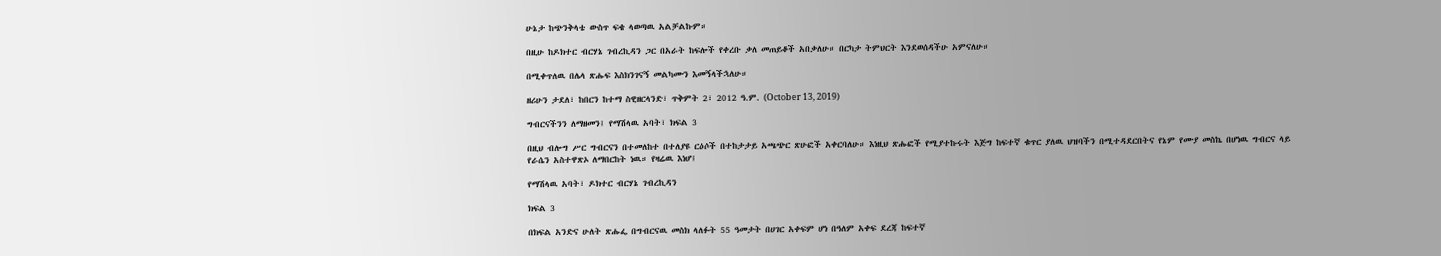ሁኔታ ከጭንቅላቴ ውስጥ ፍቄ ላወጣዉ አልቻልኩም።

በዚሁ ከዶክተር ብርሃኔ ገብረኪዳን ጋር በአራት ከፍሎች የቀረቡ ቃለ መጠይቆች አበቃለሁ። በርካታ ትምህርት እንደወሰዳችሁ አምናለሁ።

በሚቀጥለዉ በሌላ ጽሑፍ እስክንገናኝ መልካሙን እመኝላችኋለሁ።

ዘሪሁን ታደለ፣ ከበርን ከተማ ስዊዘርላንድ፣ ጥቅምት 2፣ 2012 ዓ.ም. (October 13, 2019)

ግብርናችንን ለማዘመን፤ የማሽላዉ አባት፣ ክፍል 3

በዚህ ብሎግ ሥር ግብርናን በተመለከተ በተለያዩ ርዕሶች በተከታታይ አጫጭር ጽሁፎች አቀርባለሁ። እነዚህ ጽሑፎች የሚያተኩሩት እጅግ ከፍተኛ ቁጥር ያለዉ ህዝባችን በሚተዳደርበትና የኔም የሙያ መስኬ በሆነዉ ግብርና ላይ የራሴን አስተዋጽኦ ለማበርከት ነዉ። የዛሬዉ እነሆ፤

የማሽላዉ አባት፣ ዶክተር ብርሃኔ ገብረኪዳን

ክፍል 3

በክፍል አንድና ሁለት ጽሑፌ በግብርናዉ መስክ ላለፉት 55 ዓመታት በሀገር አቀፍም ሆነ በዓለም አቀፍ ደረጃ ከፍተኛ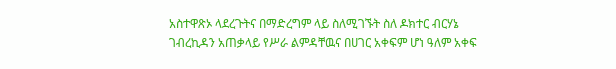አስተዋጽኦ ላደረጉትና በማድረግም ላይ ስለሚገኙት ስለ ዶክተር ብርሃኔ ገብረኪዳን አጠቃላይ የሥራ ልምዳቸዉና በሀገር አቀፍም ሆነ ዓለም አቀፍ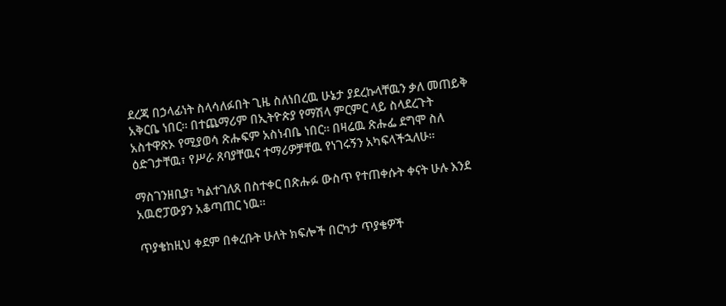ደረጃ በኃላፊነት ስላሳለፉበት ጊዜ ስለነበረዉ ሁኔታ ያደረኩላቸዉን ቃለ መጠይቅ አቅርቤ ነበር። በተጨማሪም በኢትዮጵያ የማሽላ ምርምር ላይ ስላደረጉት አስተዋጽኦ የሚያወሳ ጽሑፍም አስነብቤ ነበር። በዛሬዉ ጽሑፌ ደግሞ ስለ ዕድገታቸዉ፣ የሥራ ጸባያቸዉና ተማሪዎቻቸዉ የነገሩኝን አካፍላችኋለሁ።

ማስገንዘቢያ፣ ካልተገለጸ በስተቀር በጽሑፉ ውስጥ የተጠቀሱት ቀናት ሁሉ እንደ አዉሮፓውያን አቆጣጠር ነዉ።

ጥያቄከዚህ ቀደም በቀረቡት ሁለት ክፍሎች በርካታ ጥያቄዎች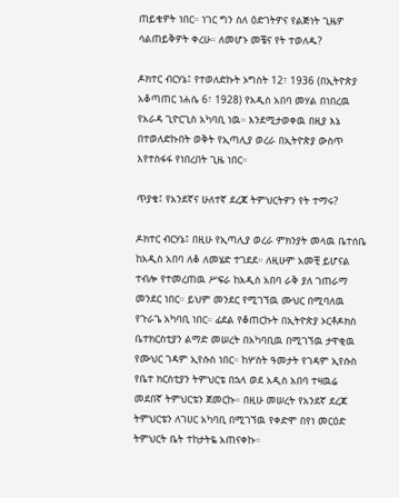ጠይቄዎት ነበር። ነገር ግን ስለ ዕድገትዎና የልጅነት ጊዜዎ ሳልጠይቅዎት ቀረሁ። ለመሆኑ መቼና የት ተወለዱ?

ዶክተር ብርሃኔ፤ የተወለድኩት ኦግስት 12፣ 1936 (በኢትዮጵያ አቆጣጠር ነሐሴ 6፣ 1928) የአዲስ አበባ መሃል በነበረዉ የአራዳ ጊዮርጊስ አካባቢ ነዉ። እንደሚታወቀዉ በዚያ እኔ በተወለድኩበት ወቅት የኢጣሊያ ወረራ በኢትዮጵያ ውስጥ እየተስፋፋ የነበረበት ጊዜ ነበር።

ጥያቄ፤ የአንደኛና ሁለተኛ ደረጃ ትምህርትዎን የት ተማሩ?

ዶክተር ብርሃኔ፤ በዚሁ የኢጣሊያ ወረራ ምክንያት መላዉ ቤተሰቤ ከአዲስ አበባ ለቆ ለመሄድ ተገደደ። ለዚሁም አመቺ ይሆናል ተብሎ የተመረጠዉ ሥፍራ ከአዲስ አበባ ራቅ ያለ ገጠራማ መንደር ነበር። ይህም መንደር የሚገኘዉ ሙህር በሚባለዉ የጉራጌ አካባቢ ነበር። ፊደል የቆጠርኩት በኢትዮጵያ ኦርቶዶክስ ቤተክርስቲያን ልማድ መሠረት በአካባቢዉ በሚገኘዉ ታዋቂዉ የሙህር ገዳም ኢየሱስ ነበር። ከሦስት ዓመታት የገዳም ኢየሱስ የቤተ ክርስቲያን ትምህርቴ በኋላ ወደ አዲስ አበባ ተዛዉሬ መደበኛ ትምህርቴን ጀመርኩ። በዚሁ መሠረት የአንደኛ ደረጃ ትምህርቴን ለገሀር አካባቢ በሚገኘዉ የቀድሞ በየነ መርዕድ ትምህርት ቤት ተከታትዬ አጠናቀኩ።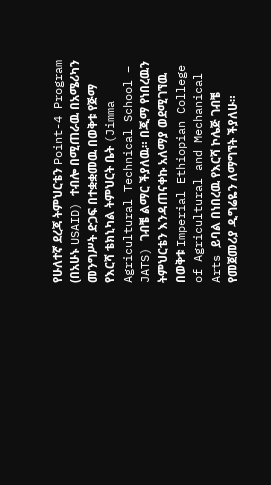የሁለተኛ ደረጃ ትምህርቴን Point-4 Program (በአሁኑ USAID) ተብሎ በሚጠራዉ በአሜሪካን መንግሥት ድጋፍ በተቋቋመዉ በወቅቱ የጅማ የእርሻ ቴክኒካል ትምህርት ቤት (Jimma Agricultural Technical School – JATS) ገብቼ ልማር ችያለዉ። በጂማ የነበረዉን ትምህርቴን እንዳጠናቀኩ አለማያ ወደሚገኘዉ በወቅቱ Imperial Ethiopian College of Agricultural and Mechanical Arts ይባል በነበረዉ የእርሻ ኮሌጅ ገብቼ የመጀመሪያ ዲግሬዬን ለማግኘት ችያለሁ።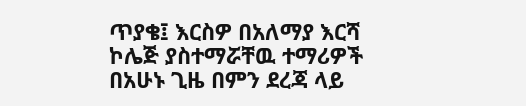ጥያቄ፤ እርስዎ በአለማያ እርሻ ኮሌጅ ያስተማሯቸዉ ተማሪዎች በአሁኑ ጊዜ በምን ደረጃ ላይ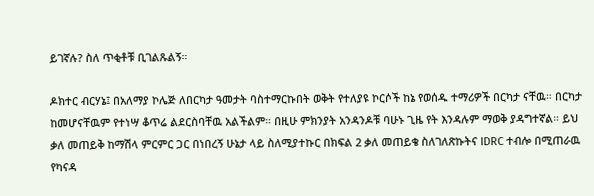ይገኛሉ? ስለ ጥቂቶቹ ቢገልጹልኝ።

ዶክተር ብርሃኔ፤ በአለማያ ኮሌጅ ለበርካታ ዓመታት ባስተማርኩበት ወቅት የተለያዩ ኮርሶች ከኔ የወሰዱ ተማሪዎች በርካታ ናቸዉ። በርካታ ከመሆናቸዉም የተነሣ ቆጥሬ ልደርስባቸዉ አልችልም። በዚሁ ምክንያት አንዳንዶቹ ባሁኑ ጊዜ የት እንዳሉም ማወቅ ያዳግተኛል። ይህ ቃለ መጠይቅ ከማሽላ ምርምር ጋር በነበረኝ ሁኔታ ላይ ስለሚያተኩር በክፍል 2 ቃለ መጠይቄ ስለገለጽኩትና IDRC ተብሎ በሚጠራዉ የካናዳ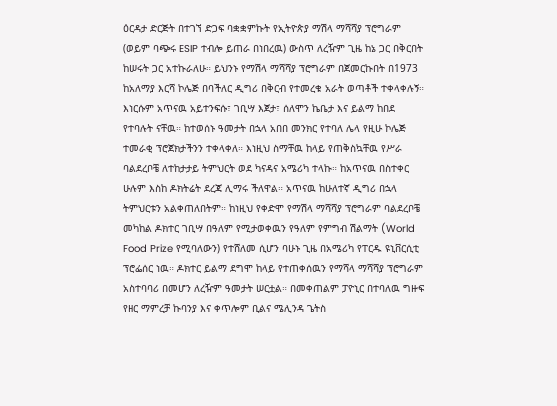ዕርዳታ ድርጅት በተገኘ ድጋፍ ባቋቋምኩት የኢትዮጵያ ማሽላ ማሻሻያ ፕሮግራም (ወይም ባጭሩ ESIP ተብሎ ይጠራ በነበረዉ) ውስጥ ለረዥም ጊዜ ከኔ ጋር በቅርበት ከሠሩት ጋር አተኩራለሁ። ይህንኑ የማሽላ ማሻሻያ ፕሮግራም በጀመርኩበት በ1973 ከአለማያ እርሻ ኮሌጅ በባችለር ዲግሪ በቅርብ የተመረቁ አራት ወጣቶች ተቀላቀሉኝ። እነርሱም አጥናዉ አይተንፍሱ፣ ገቢሣ እጀታ፣ ሰለሞን ኬቤታ እና ይልማ ከበደ የተባሉት ናቸዉ። ከተወሰኑ ዓመታት በኋላ አበበ መንክር የተባለ ሌላ የዚሁ ኮሌጅ ተመራቂ ፕሮጀክታችንን ተቀላቀለ። እነዚህ ስማቸዉ ከላይ የጠቅስኳቸዉ የሥራ ባልደረቦቼ ለተከታታይ ትምህርት ወደ ካናዳና አሜሪካ ተላኩ። ከአጥናዉ በስተቀር ሁሉም እስከ ዶክትሬት ደረጃ ሊማሩ ችለዋል። አጥናዉ ከሁለተኛ ዲግሪ በኋላ ትምህርቱን አልቀጠለበትም። ከነዚህ የቀድሞ የማሽላ ማሻሻያ ፕሮግራም ባልደረቦቼ መካከል ዶክተር ገቢሣ በዓለም የሚታወቀዉን የዓለም የምግብ ሽልማት (World Food Prize የሚባለውን) የተሸለመ ሲሆን ባሁኑ ጊዜ በአሜሪካ የፐርዱ ዩኒቨርሲቲ ፕሮፌሰር ነዉ። ዶክተር ይልማ ደግሞ ከላይ የተጠቀሰዉን የማሻላ ማሻሻያ ፕሮግራም አስተባባሪ በመሆን ለረዥም ዓመታት ሠርቷል። በመቀጠልም ፓዮኒር በተባለዉ ግዙፍ የዘር ማምረቻ ኩባንያ እና ቀጥሎም ቢልና ሜሊንዳ ጌትስ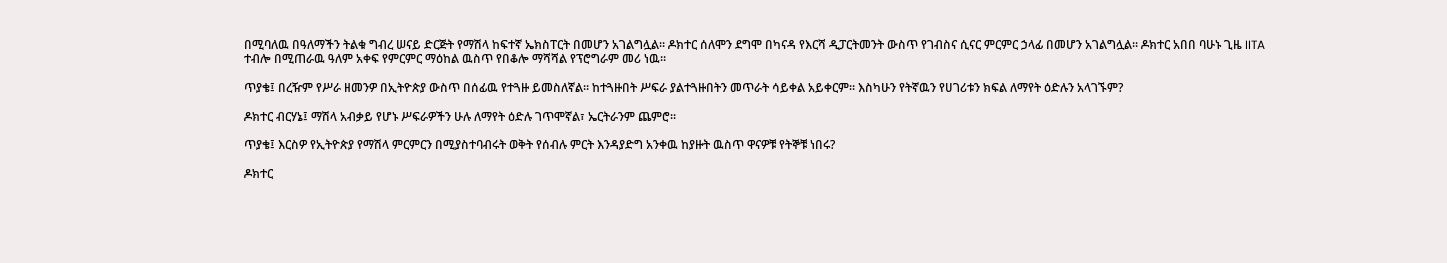በሚባለዉ በዓለማችን ትልቁ ግብረ ሠናይ ድርጅት የማሽላ ከፍተኛ ኤክስፐርት በመሆን አገልግሏል። ዶክተር ሰለሞን ደግሞ በካናዳ የእርሻ ዲፓርትመንት ውስጥ የገብስና ሲናር ምርምር ኃላፊ በመሆን አገልግሏል። ዶክተር አበበ ባሁኑ ጊዜ IITA ተብሎ በሚጠራዉ ዓለም አቀፍ የምርምር ማዕከል ዉስጥ የበቆሎ ማሻሻል የፕሮግራም መሪ ነዉ።

ጥያቄ፤ በረዥም የሥራ ዘመንዎ በኢትዮጵያ ውስጥ በሰፊዉ የተጓዙ ይመስለኛል። ከተጓዙበት ሥፍራ ያልተጓዙበትን መጥራት ሳይቀል አይቀርም። እስካሁን የትኛዉን የሀገሪቱን ክፍል ለማየት ዕድሉን አላገኙም?

ዶክተር ብርሃኔ፤ ማሽላ አብቃይ የሆኑ ሥፍራዎችን ሁሉ ለማየት ዕድሉ ገጥሞኛል፣ ኤርትራንም ጨምሮ።

ጥያቄ፤ እርስዎ የኢትዮጵያ የማሽላ ምርምርን በሚያስተባብሩት ወቅት የሰብሉ ምርት እንዳያድግ አንቀዉ ከያዙት ዉስጥ ዋናዎቹ የትኞቹ ነበሩ?

ዶክተር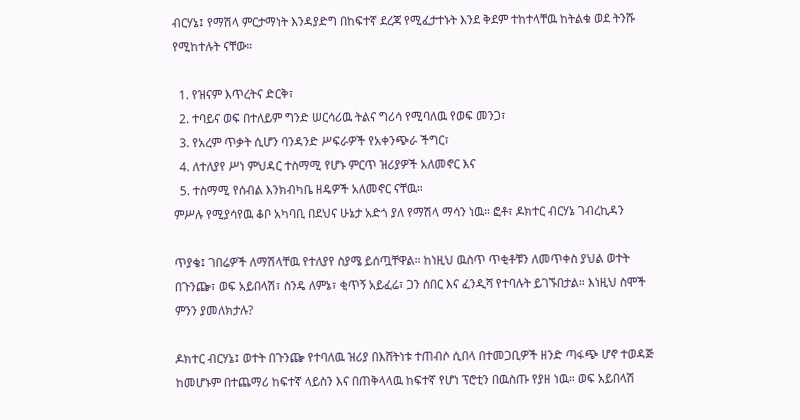ብርሃኔ፤ የማሽላ ምርታማነት እንዳያድግ በከፍተኛ ደረጃ የሚፈታተኑት እንደ ቅደም ተከተላቸዉ ከትልቁ ወደ ትንሹ የሚከተሉት ናቸው።

  1. የዝናም እጥረትና ድርቅ፣
  2. ተባይና ወፍ በተለይም ግንድ ሠርሳሪዉ ትልና ግሪሳ የሚባለዉ የወፍ መንጋ፣
  3. የአረም ጥቃት ሲሆን ባንዳንድ ሥፍራዎች የአቀንጭራ ችግር፣
  4. ለተለያየ ሥነ ምህዳር ተስማሚ የሆኑ ምርጥ ዝሪያዎች አለመኖር እና
  5. ተስማሚ የሰብል እንክብካቤ ዘዴዎች አለመኖር ናቸዉ።
ምሥሉ የሚያሳየዉ ቆቦ አካባቢ በደህና ሁኔታ አድጎ ያለ የማሽላ ማሳን ነዉ። ፎቶ፣ ዶክተር ብርሃኔ ገብረኪዳን

ጥያቄ፤ ገበሬዎች ለማሽላቸዉ የተለያየ ስያሜ ይሰጧቸዋል። ከነዚህ ዉስጥ ጥቂቶቹን ለመጥቀስ ያህል ወተት በጉንጬ፣ ወፍ አይበላሽ፣ ስንዴ ለምኔ፣ ቂጥኝ አይፈሬ፣ ጋን ሰበር እና ፈንዲሻ የተባሉት ይገኙበታል። እነዚህ ስሞች ምንን ያመለክታሉ?

ዶክተር ብርሃኔ፤ ወተት በጉንጬ የተባለዉ ዝሪያ በእሸትነቱ ተጠብሶ ሲበላ በተመጋቢዎች ዘንድ ጣፋጭ ሆኖ ተወዳጅ ከመሆኑም በተጨማሪ ከፍተኛ ላይስን እና በጠቅላላዉ ከፍተኛ የሆነ ፕሮቲን በዉስጡ የያዘ ነዉ። ወፍ አይበላሽ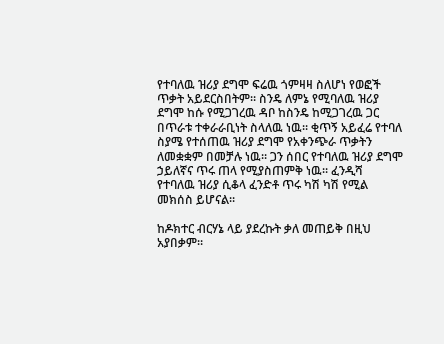የተባለዉ ዝሪያ ደግሞ ፍሬዉ ጎምዛዛ ስለሆነ የወፎች ጥቃት አይደርስበትም። ስንዴ ለምኔ የሚባለዉ ዝሪያ ደግሞ ከሱ የሚጋገረዉ ዳቦ ከስንዴ ከሚጋገረዉ ጋር በጥራቱ ተቀራራቢነት ስላለዉ ነዉ። ቂጥኝ አይፈሬ የተባለ ስያሜ የተሰጠዉ ዝሪያ ደግሞ የአቀንጭራ ጥቃትን ለመቋቋም በመቻሉ ነዉ። ጋን ሰበር የተባለዉ ዝሪያ ደግሞ ኃይለኛና ጥሩ ጠላ የሚያስጠምቅ ነዉ። ፈንዲሻ የተባለዉ ዝሪያ ሲቆላ ፈንድቶ ጥሩ ካሽ ካሽ የሚል መክሰስ ይሆናል።

ከዶክተር ብርሃኔ ላይ ያደረኩት ቃለ መጠይቅ በዚህ አያበቃም።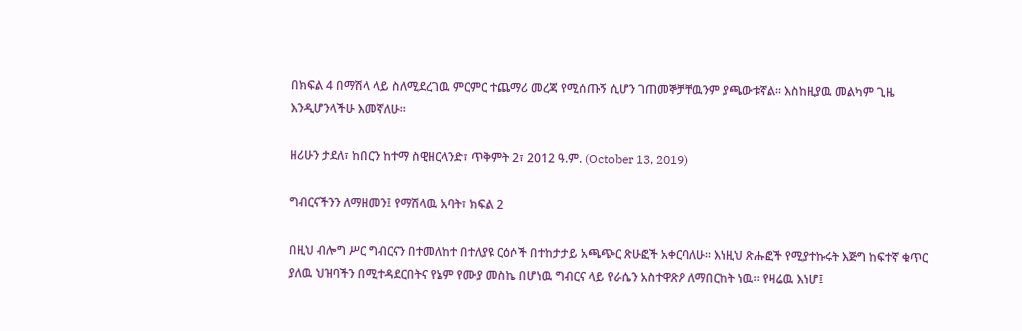በክፍል 4 በማሽላ ላይ ስለሚደረገዉ ምርምር ተጨማሪ መረጃ የሚሰጡኝ ሲሆን ገጠመኞቻቸዉንም ያጫውቱኛል። እስከዚያዉ መልካም ጊዜ እንዲሆንላችሁ እመኛለሁ።

ዘሪሁን ታደለ፣ ከበርን ከተማ ስዊዘርላንድ፣ ጥቅምት 2፣ 2012 ዓ.ም. (October 13, 2019)

ግብርናችንን ለማዘመን፤ የማሽላዉ አባት፣ ክፍል 2

በዚህ ብሎግ ሥር ግብርናን በተመለከተ በተለያዩ ርዕሶች በተከታታይ አጫጭር ጽሁፎች አቀርባለሁ። እነዚህ ጽሑፎች የሚያተኩሩት እጅግ ከፍተኛ ቁጥር ያለዉ ህዝባችን በሚተዳደርበትና የኔም የሙያ መስኬ በሆነዉ ግብርና ላይ የራሴን አስተዋጽዖ ለማበርከት ነዉ። የዛሬዉ እነሆ፤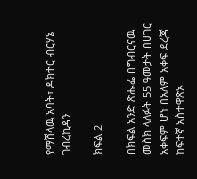የማሽላዉ አባት፣ ዶክተር ብርሃኔ ገብረኪዳን

ክፍል 2

በክፍል አንድ ጽሑፌ በግብርናዉ መስክ ላለፉት 55 ዓመታት በሀገር አቀፍም ሆነ በአለም አቀፍ ደረጃ ከፍተኛ አስተዋጽኦ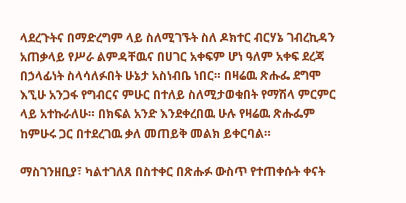ላደረጉትና በማድረግም ላይ ስለሚገኙት ስለ ዶክተር ብርሃኔ ገብረኪዳን አጠቃላይ የሥራ ልምዳቸዉና በሀገር አቀፍም ሆነ ዓለም አቀፍ ደረጃ በኃላፊነት ስላሳለፉበት ሁኔታ አስነብቤ ነበር። በዛሬዉ ጽሑፌ ደግሞ እኚሁ አንጋፋ የግብርና ምሁር በተለይ ስለሚታወቁበት የማሽላ ምርምር ላይ አተኩራለሁ። በክፍል አንድ እንደቀረበዉ ሁሉ የዛሬዉ ጽሑፌም ከምሁሩ ጋር በተደረገዉ ቃለ መጠይቅ መልክ ይቀርባል።

ማስገንዘቢያ፣ ካልተገለጸ በስተቀር በጽሑፉ ውስጥ የተጠቀሱት ቀናት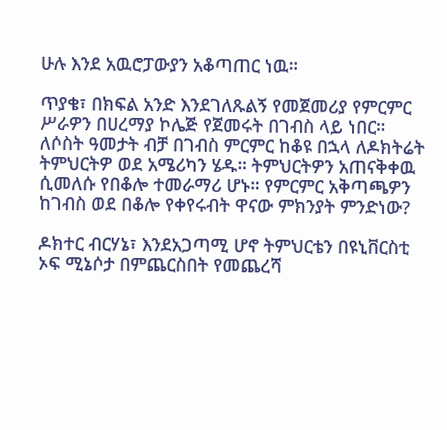ሁሉ እንደ አዉሮፓውያን አቆጣጠር ነዉ።

ጥያቄ፣ በክፍል አንድ እንደገለጹልኝ የመጀመሪያ የምርምር ሥራዎን በሀረማያ ኮሌጅ የጀመሩት በገብስ ላይ ነበር። ለሶስት ዓመታት ብቻ በገብስ ምርምር ከቆዩ በኋላ ለዶክትሬት ትምህርትዎ ወደ አሜሪካን ሄዱ። ትምህርትዎን አጠናቅቀዉ ሲመለሱ የበቆሎ ተመራማሪ ሆኑ። የምርምር አቅጣጫዎን ከገብስ ወደ በቆሎ የቀየሩብት ዋናው ምክንያት ምንድነው?

ዶክተር ብርሃኔ፣ እንደአጋጣሚ ሆኖ ትምህርቴን በዩኒቨርስቲ ኦፍ ሚኔሶታ በምጨርስበት የመጨረሻ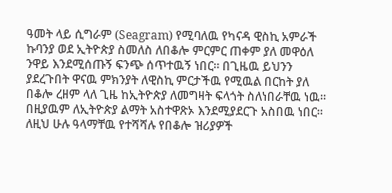ዓመት ላይ ሲግራም (Seagram) የሚባለዉ የካናዳ ዊስኪ አምራች ኩባንያ ወደ ኢትዮጵያ ስመለስ ለበቆሎ ምርምር ጠቀም ያለ መዋዕለ ንዋይ እንደሚሰጡኝ ፍንጭ ሰጥተዉኝ ነበር። በጊዜዉ ይህንን ያደረጉበት ዋናዉ ምክንያት ለዊስኪ ምርታችዉ የሚዉል በርከት ያለ በቆሎ ረዘም ላለ ጊዜ ከኢትዮጵያ ለመግዛት ፍላጎት ስለነበራቸዉ ነዉ። በዚያዉም ለኢትዮጵያ ልማት አስተዋጽኦ እንደሚያደርጉ አስበዉ ነበር። ለዚህ ሁሉ ዓላማቸዉ የተሻሻሉ የበቆሎ ዝሪያዎች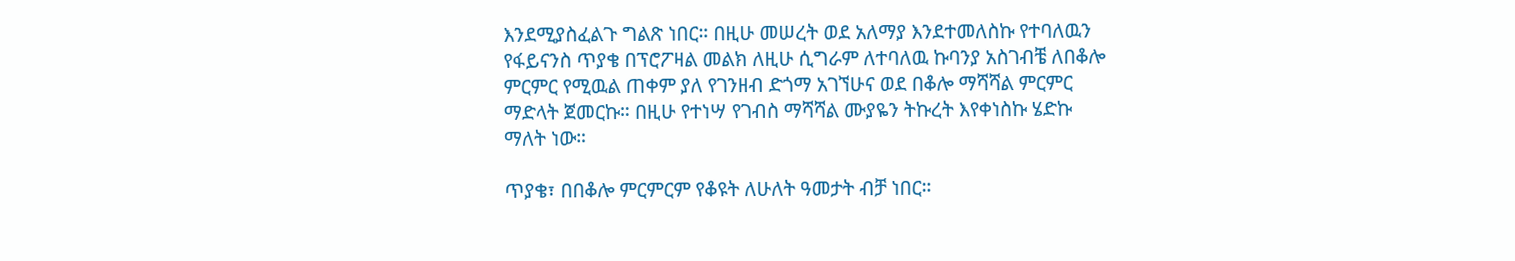እንደሚያስፈልጉ ግልጽ ነበር። በዚሁ መሠረት ወደ አለማያ እንደተመለስኩ የተባለዉን የፋይናንስ ጥያቄ በፕሮፖዛል መልክ ለዚሁ ሲግራም ለተባለዉ ኩባንያ አስገብቼ ለበቆሎ ምርምር የሚዉል ጠቀም ያለ የገንዘብ ድጎማ አገኘሁና ወደ በቆሎ ማሻሻል ምርምር ማድላት ጀመርኩ። በዚሁ የተነሣ የገብስ ማሻሻል ሙያዬን ትኩረት እየቀነስኩ ሄድኩ ማለት ነው።

ጥያቄ፣ በበቆሎ ምርምርም የቆዩት ለሁለት ዓመታት ብቻ ነበር።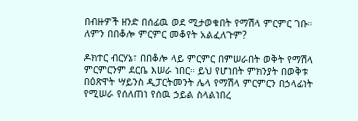በብዙዎች ዘንድ በሰፊዉ ወደ ሚታወቁበት የማሽላ ምርምር ገቡ። ለምን በበቆሎ ምርምር መቆየት አልፈለጉም?

ዶክተር ብርሃኔ፣ በበቆሎ ላይ ምርምር በምሠራበት ወቅት የማሽላ ምርምርንም ደርቤ እሠራ ነበር። ይህ የሆነበት ምክንያት በወቅቱ በዕጽዋት ሣይንስ ዲፓርትመንት ሌላ የማሽላ ምርምርን በኃላፊነት የሚሠራ የሰለጠነ የሰዉ ኃይል ስላልነበረ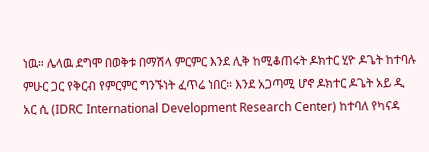ነዉ። ሌላዉ ደግሞ በወቅቱ በማሽላ ምርምር እንደ ሊቅ ከሚቆጠሩት ዶክተር ሂዮ ዶጌት ከተባሉ ምሁር ጋር የቅርብ የምርምር ግንኙነት ፈጥሬ ነበር። እንደ አጋጣሚ ሆኖ ዶክተር ዶጌት አይ ዲ አር ሲ (IDRC International Development Research Center) ከተባለ የካናዳ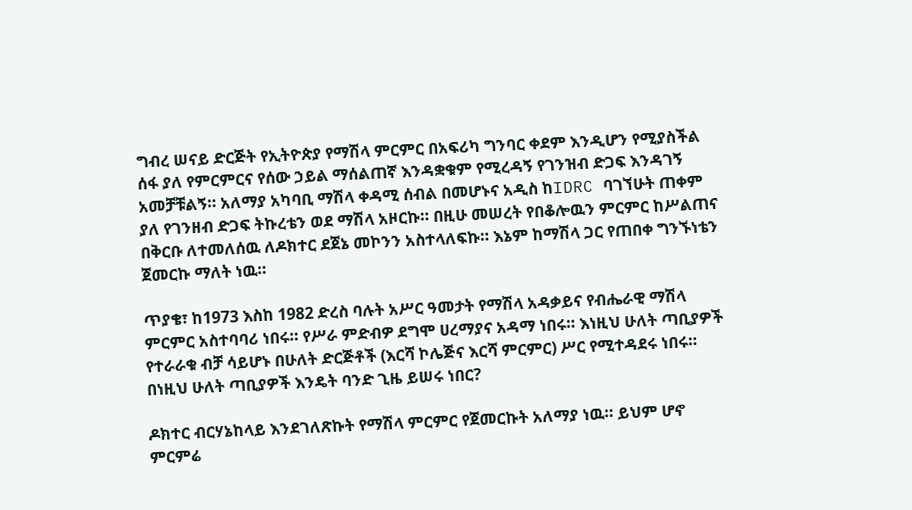ግብረ ሠናይ ድርጅት የኢትዮጵያ የማሽላ ምርምር በአፍሪካ ግንባር ቀደም እንዲሆን የሚያስችል ሰፋ ያለ የምርምርና የሰው ኃይል ማሰልጠኛ እንዳቋቁም የሚረዳኝ የገንዝብ ድጋፍ እንዳገኝ አመቻቹልኝ። አለማያ አካባቢ ማሽላ ቀዳሚ ሰብል በመሆኑና አዲስ ከIDRC ባገኘሁት ጠቀም ያለ የገንዘብ ድጋፍ ትኩረቴን ወደ ማሽላ አዞርኩ። በዚሁ መሠረት የበቆሎዉን ምርምር ከሥልጠና በቅርቡ ለተመለሰዉ ለዶክተር ደጀኔ መኮንን አስተላለፍኩ። እኔም ከማሽላ ጋር የጠበቀ ግንኙነቴን ጀመርኩ ማለት ነዉ።

ጥያቄ፣ ከ1973 እስከ 1982 ድረስ ባሉት አሥር ዓመታት የማሽላ አዳቃይና የብሔራዊ ማሽላ ምርምር አስተባባሪ ነበሩ። የሥራ ምድብዎ ደግሞ ሀረማያና አዳማ ነበሩ። እነዚህ ሁለት ጣቢያዎች የተራራቁ ብቻ ሳይሆኑ በሁለት ድርጅቶች (እርሻ ኮሌጅና እርሻ ምርምር) ሥር የሚተዳደሩ ነበሩ። በነዚህ ሁለት ጣቢያዎች እንዴት ባንድ ጊዜ ይሠሩ ነበር?

ዶክተር ብርሃኔከላይ እንደገለጽኩት የማሽላ ምርምር የጀመርኩት አለማያ ነዉ። ይህም ሆኖ ምርምሬ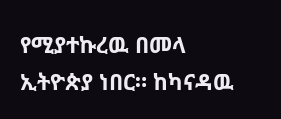የሚያተኩረዉ በመላ ኢትዮጵያ ነበር። ከካናዳዉ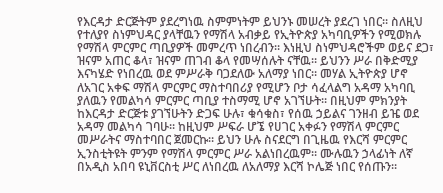የእርዳታ ድርጅትም ያደረግነዉ ስምምነትም ይህንኑ መሠረት ያደረገ ነበር። ስለዚህ የተለያየ ስነምህዳር ያላቸዉን የማሽላ አብቃይ የኢትዮጵያ አካባቢዎችን የሚወክሉ የማሽላ ምርምር ጣቢያዎች መምረጥ ነበረብን። እነዚህ ስነምህዳሮችም ወይና ደጋ፣ ዝናም አጠር ቆላ፣ ዝናም ጠገብ ቆላ የመሣሰሉት ናቸዉ። ይህንን ሥራ በቅድሚያ እናካሄድ የነበረዉ ወደ ምሥራቅ ባጋደለው አለማያ ነበር። መሃል ኢትዮጵያ ሆኖ ለአገር አቀፍ ማሽላ ምርምር ማስተባበሪያ የሚሆን ቦታ ሳፈላልግ አዳማ አካባቢ ያለዉን የመልካሳ ምርምር ጣቢያ ተስማሚ ሆኖ አገኘሁት። በዚህም ምክንያት ከእርዳታ ድርጅቱ ያገኘሁትን ድጋፍ ሁሉ፣ ቁሳቁስ፣ የሰዉ ኃይልና ገንዘብ ይዤ ወደ አዳማ መልካሳ ገባሁ። ከዚህም ሥፍራ ሆኜ የሀገር አቀፉን የማሽላ ምርምር መሥራትና ማስተባበር ጀመርኩ። ይህን ሁሉ ስናደርግ በጊዜዉ የእርሻ ምርምር ኢንስቲትዩት ምንም የማሽላ ምርምር ሥራ አልነበረዉም። ሙሉዉን ኃላፊነት ለኛ በአዲስ አበባ ዩኒቨርስቲ ሥር ለነበረዉ ለአለማያ እርሻ ኮሌጅ ነበር የሰጡን።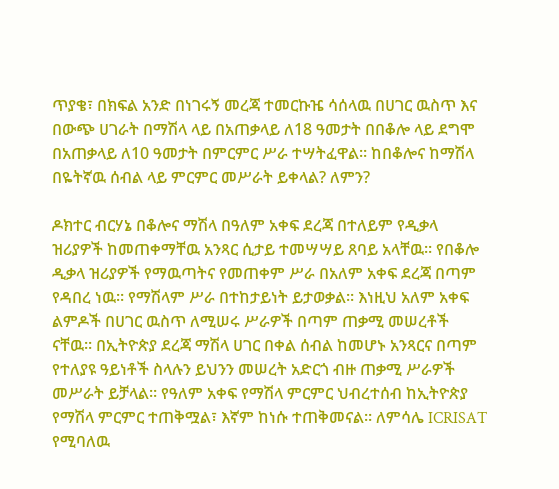ጥያቄ፣ በክፍል አንድ በነገሩኝ መረጃ ተመርኩዤ ሳሰላዉ በሀገር ዉስጥ እና በውጭ ሀገራት በማሽላ ላይ በአጠቃላይ ለ18 ዓመታት በበቆሎ ላይ ደግሞ በአጠቃላይ ለ10 ዓመታት በምርምር ሥራ ተሣትፈዋል። ከበቆሎና ከማሽላ በዬትኛዉ ሰብል ላይ ምርምር መሥራት ይቀላል? ለምን?

ዶክተር ብርሃኔ በቆሎና ማሽላ በዓለም አቀፍ ደረጃ በተለይም የዲቃላ ዝሪያዎች ከመጠቀማቸዉ አንጻር ሲታይ ተመሣሣይ ጸባይ አላቸዉ። የበቆሎ ዲቃላ ዝሪያዎች የማዉጣትና የመጠቀም ሥራ በአለም አቀፍ ደረጃ በጣም የዳበረ ነዉ። የማሽላም ሥራ በተከታይነት ይታወቃል። እነዚህ አለም አቀፍ ልምዶች በሀገር ዉስጥ ለሚሠሩ ሥራዎች በጣም ጠቃሚ መሠረቶች ናቸዉ። በኢትዮጵያ ደረጃ ማሽላ ሀገር በቀል ሰብል ከመሆኑ አንጻርና በጣም የተለያዩ ዓይነቶች ስላሉን ይህንን መሠረት አድርጎ ብዙ ጠቃሚ ሥራዎች መሥራት ይቻላል። የዓለም አቀፍ የማሽላ ምርምር ህብረተሰብ ከኢትዮጵያ የማሽላ ምርምር ተጠቅሟል፣ እኛም ከነሱ ተጠቅመናል። ለምሳሌ ICRISAT የሚባለዉ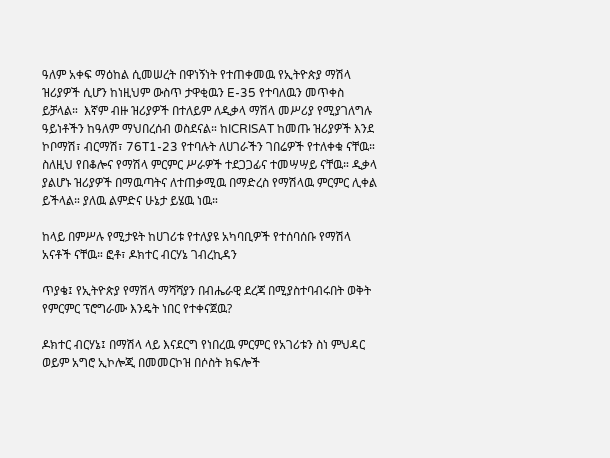ዓለም አቀፍ ማዕከል ሲመሠረት በዋነኝነት የተጠቀመዉ የኢትዮጵያ ማሽላ ዝሪያዎች ሲሆን ከነዚህም ውስጥ ታዋቂዉን E-35 የተባለዉን መጥቀስ ይቻላል።  እኛም ብዙ ዝሪያዎች በተለይም ለዲቃላ ማሽላ መሥሪያ የሚያገለግሉ ዓይነቶችን ከዓለም ማህበረሰብ ወስደናል። ከICRISAT ከመጡ ዝሪያዎች እንደ ኮቦማሽ፣ ብርማሽ፣ 76T1-23 የተባሉት ለሀገራችን ገበሬዎች የተለቀቁ ናቸዉ። ስለዚህ የበቆሎና የማሽላ ምርምር ሥራዎች ተደጋጋፊና ተመሣሣይ ናቸዉ። ዲቃላ ያልሆኑ ዝሪያዎች በማዉጣትና ለተጠቃሚዉ በማድረስ የማሽላዉ ምርምር ሊቀል ይችላል። ያለዉ ልምድና ሁኔታ ይሄዉ ነዉ።

ከላይ በምሥሉ የሚታዩት ከሀገሪቱ የተለያዩ አካባቢዎች የተሰባሰቡ የማሽላ አናቶች ናቸዉ። ፎቶ፣ ዶክተር ብርሃኔ ገብረኪዳን

ጥያቄ፤ የኢትዮጵያ የማሽላ ማሻሻያን በብሔራዊ ደረጃ በሚያስተባብሩበት ወቅት የምርምር ፕሮግራሙ እንዴት ነበር የተቀናጀዉ?

ዶክተር ብርሃኔ፤ በማሽላ ላይ እናደርግ የነበረዉ ምርምር የአገሪቱን ስነ ምህዳር ወይም አግሮ ኢኮሎጂ በመመርኮዝ በሶስት ክፍሎች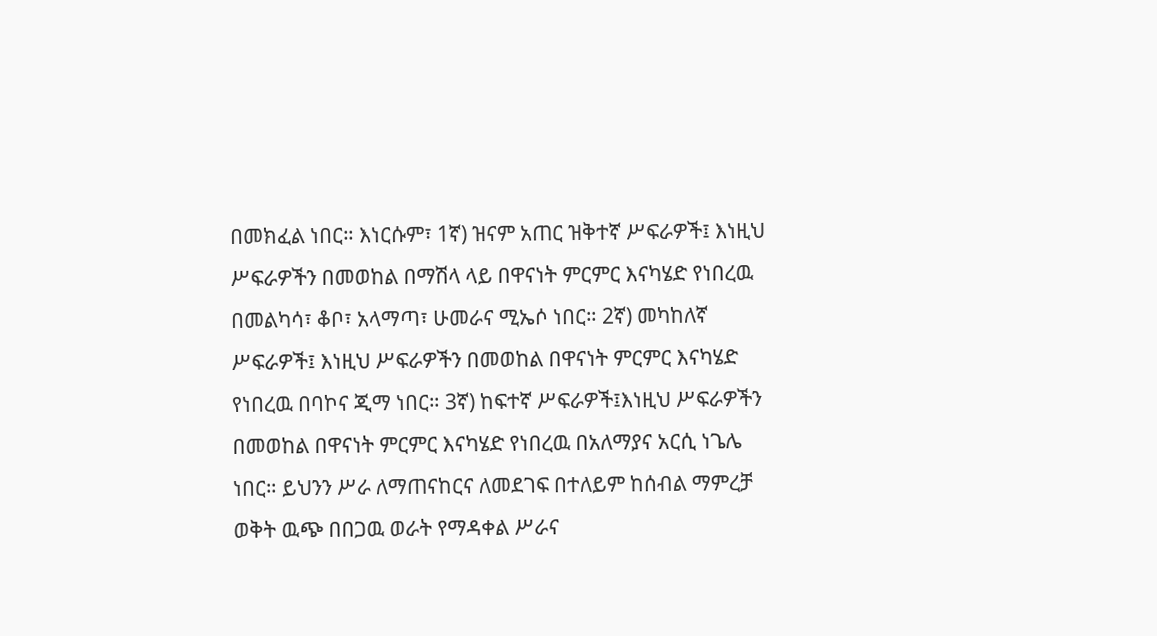በመክፈል ነበር። እነርሱም፣ 1ኛ) ዝናም አጠር ዝቅተኛ ሥፍራዎች፤ እነዚህ ሥፍራዎችን በመወከል በማሽላ ላይ በዋናነት ምርምር እናካሄድ የነበረዉ በመልካሳ፣ ቆቦ፣ አላማጣ፣ ሁመራና ሚኤሶ ነበር። 2ኛ) መካከለኛ ሥፍራዎች፤ እነዚህ ሥፍራዎችን በመወከል በዋናነት ምርምር እናካሄድ የነበረዉ በባኮና ጂማ ነበር። 3ኛ) ከፍተኛ ሥፍራዎች፤እነዚህ ሥፍራዎችን በመወከል በዋናነት ምርምር እናካሄድ የነበረዉ በአለማያና አርሲ ነጌሌ ነበር። ይህንን ሥራ ለማጠናከርና ለመደገፍ በተለይም ከሰብል ማምረቻ ወቅት ዉጭ በበጋዉ ወራት የማዳቀል ሥራና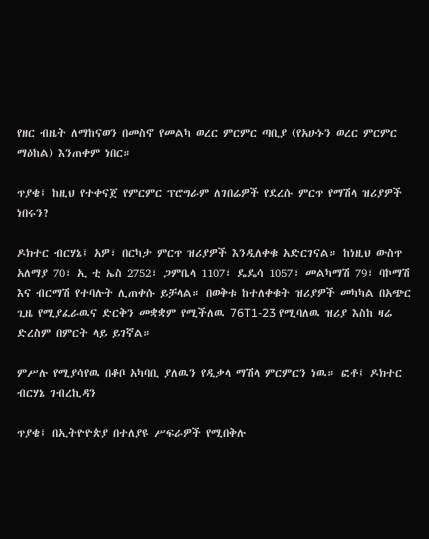የዘር ብዜት ለማከናወን በመስኖ የመልካ ወረር ምርምር ጣቢያ (የአሁኑን ወረር ምርምር ማዕከል) እንጠቀም ነበር።

ጥያቄ፤ ከዚህ የተቀናጀ የምርምር ፕሮግራም ለገበሬዎች የደረሱ ምርጥ የማሽላ ዝሪያዎች ነበሩን?

ዶክተር ብርሃኔ፤ አዎ፣ በርካታ ምርጥ ዝሪያዎች እንዲለቀቁ አድርገናል። ከነዚህ ውስጥ አለማያ 70፣ ኢ ቲ ኤስ 2752፣ ጋምቤላ 1107፣ ዴዴሳ 1057፣ መልካማሽ 79፣ ባኮማሽ እና ብርማሽ የተባሉት ሊጠቀሱ ይቻላል። በወቅቱ ከተለቀቁት ዝሪያዎች መካካል በአጭር ጊዜ የሚያፈራዉና ድርቅን መቋቋም የሚችለዉ 76T1-23 የሚባለዉ ዝሪያ እስከ ዛሬ ድረስም በምርት ላይ ይገኛል።

ምሥሉ የሚያሳየዉ በቆቦ አካባቢ ያለዉን የዲቃላ ማሽላ ምርምርን ነዉ። ፎቶ፤ ዶክተር ብርሃኔ ገብረኪዳን

ጥያቄ፤ በኢትዮዮጵያ በተለያዩ ሥፍራዎች የሚበቅሉ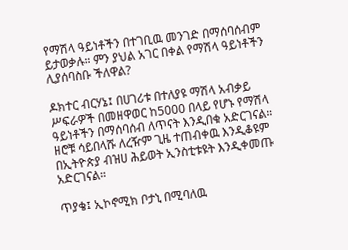የማሽላ ዓይነቶችን በተገቢዉ መንገድ በማሰባሰብም ይታወቃሉ። ምን ያህል አገር በቀል የማሽላ ዓይነቶችን ሊያሰባስቡ ችለዋል?

ዶክተር ብርሃኔ፤ በሀገሪቱ በተለያዩ ማሽላ አብቃይ ሥፍራዎች በመዘዋወር ከ5000 በላይ የሆኑ የማሽላ ዓይነቶችን በማሰባሰብ ለጥናት እንዲበቁ አድርገናል። ዘሮቹ ሳይበላሹ ለረዥም ጊዜ ተጠብቀዉ እንዲቆዩም በኢትዮጵያ ብዝሀ ሕይወት ኢንስቲቱዩት እንዲቀመጡ አድርገናል።

ጥያቄ፤ ኢኮኖሚክ ቦታኒ በሚባለዉ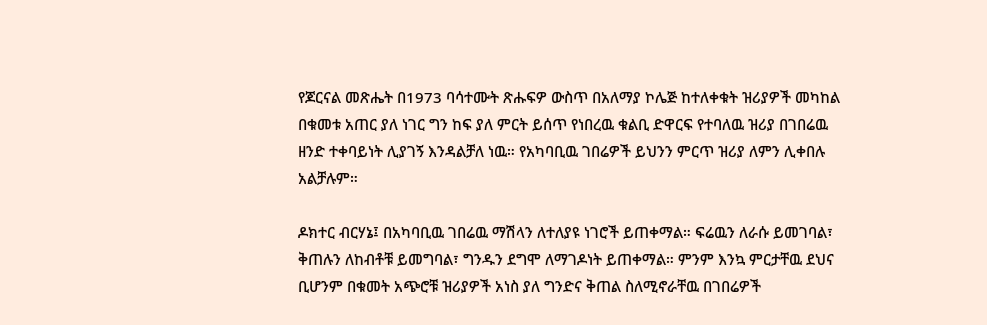የጆርናል መጽሔት በ1973 ባሳተሙት ጽሑፍዎ ውስጥ በአለማያ ኮሌጅ ከተለቀቁት ዝሪያዎች መካከል በቁመቱ አጠር ያለ ነገር ግን ከፍ ያለ ምርት ይሰጥ የነበረዉ ቁልቢ ድዋርፍ የተባለዉ ዝሪያ በገበሬዉ ዘንድ ተቀባይነት ሊያገኝ እንዳልቻለ ነዉ። የአካባቢዉ ገበሬዎች ይህንን ምርጥ ዝሪያ ለምን ሊቀበሉ አልቻሉም።

ዶክተር ብርሃኔ፤ በአካባቢዉ ገበሬዉ ማሽላን ለተለያዩ ነገሮች ይጠቀማል። ፍሬዉን ለራሱ ይመገባል፣ ቅጠሉን ለከብቶቹ ይመግባል፣ ግንዱን ደግሞ ለማገዶነት ይጠቀማል። ምንም እንኳ ምርታቸዉ ደህና ቢሆንም በቁመት አጭሮቹ ዝሪያዎች አነስ ያለ ግንድና ቅጠል ስለሚኖራቸዉ በገበሬዎች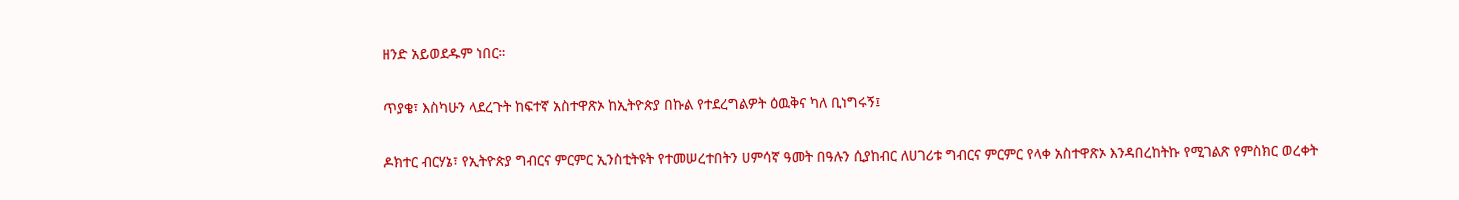ዘንድ አይወደዱም ነበር።

ጥያቄ፣ እስካሁን ላደረጉት ከፍተኛ አስተዋጽኦ ከኢትዮጵያ በኩል የተደረግልዎት ዕዉቅና ካለ ቢነግሩኝ፤

ዶክተር ብርሃኔ፣ የኢትዮጵያ ግብርና ምርምር ኢንስቲትዩት የተመሠረተበትን ሀምሳኛ ዓመት በዓሉን ሲያከብር ለሀገሪቱ ግብርና ምርምር የላቀ አስተዋጽኦ እንዳበረከትኩ የሚገልጽ የምስክር ወረቀት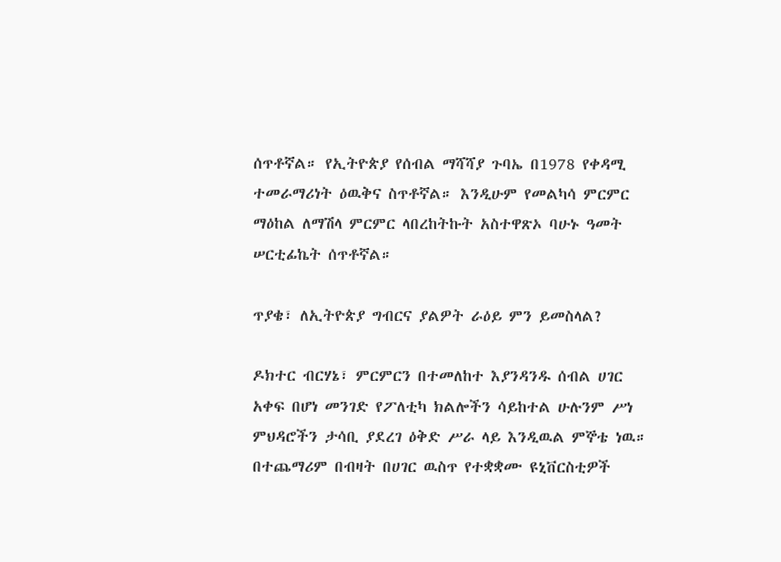ሰጥቶኛል። የኢትዮጵያ የሰብል ማሻሻያ ጉባኤ በ1978 የቀዳሚ ተመራማሪነት ዕዉቅና ስጥቶኛል። እንዲሁም የመልካሳ ምርምር ማዕከል ለማሽላ ምርምር ላበረከትኩት አስተዋጽኦ ባሁኑ ዓመት ሠርቲፊኬት ሰጥቶኛል።

ጥያቄ፣ ለኢትዮጵያ ግብርና ያልዎት ራዕይ ምን ይመስላል?

ዶክተር ብርሃኔ፣ ምርምርን በተመለከተ እያንዳንዱ ሰብል ሀገር አቀፍ በሆነ መንገድ የፖለቲካ ክልሎችን ሳይከተል ሁሉንም ሥነ ምህዳሮችን ታሳቢ ያደረገ ዕቅድ ሥራ ላይ እንዲዉል ምኞቴ ነዉ። በተጨማሪም በብዛት በሀገር ዉስጥ የተቋቋሙ ዩኒቨርስቲዎች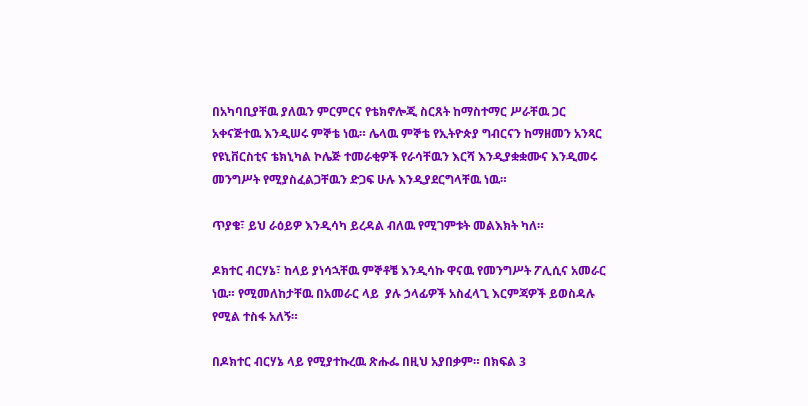በአካባቢያቸዉ ያለዉን ምርምርና የቴክኖሎጂ ስርጸት ከማስተማር ሥራቸዉ ጋር አቀናጅተዉ እንዲሠሩ ምኞቴ ነዉ። ሌላዉ ምኞቴ የኢትዮጵያ ግብርናን ከማዘመን አንጻር የዩኒቨርስቲና ቴክኒካል ኮሌጅ ተመራቂዎች የራሳቸዉን እርሻ እንዲያቋቋሙና እንዲመሩ መንግሥት የሚያስፈልጋቸዉን ድጋፍ ሁሉ እንዲያደርግላቸዉ ነዉ።

ጥያቄ፣ ይህ ራዕይዎ እንዲሳካ ይረዳል ብለዉ የሚገምቱት መልእክት ካለ።

ዶክተር ብርሃኔ፣ ከላይ ያነሳኋቸዉ ምኞቶቼ እንዲሳኩ ዋናዉ የመንግሥት ፖሊሲና አመራር ነዉ። የሚመለከታቸዉ በአመራር ላይ  ያሉ ኃላፊዎች አስፈላጊ እርምጃዎች ይወስዳሉ የሚል ተስፋ አለኝ።

በዶክተር ብርሃኔ ላይ የሚያተኩረዉ ጽሑፌ በዚህ አያበቃም። በክፍል 3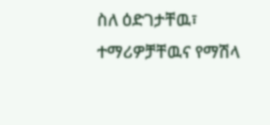ስለ ዕድገታቸዉ፣ ተማሪዎቻቸዉና የማሽላ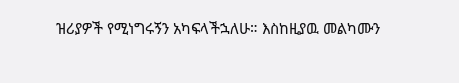ዝሪያዎች የሚነግሩኝን አካፍላችኋለሁ። እስከዚያዉ መልካሙን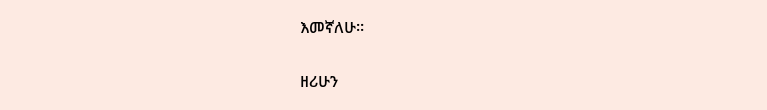እመኛለሁ።

ዘሪሁን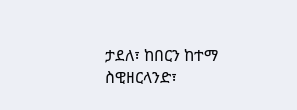ታደለ፣ ከበርን ከተማ ስዊዘርላንድ፣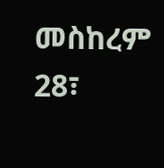መስከረም 28፣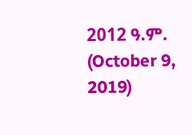2012 ዓ.ም. (October 9, 2019)